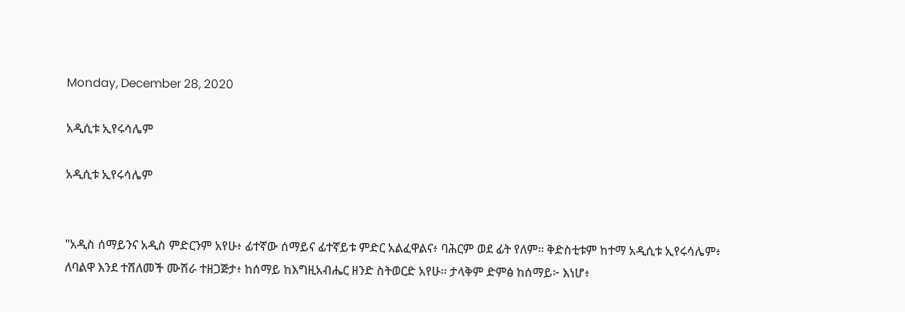Monday, December 28, 2020

አዲሲቱ ኢየሩሳሌም

አዲሲቱ ኢየሩሳሌም


"አዲስ ሰማይንና አዲስ ምድርንም አየሁ፥ ፊተኛው ሰማይና ፊተኛይቱ ምድር አልፈዋልና፥ ባሕርም ወደ ፊት የለም። ቅድስቲቱም ከተማ አዲሲቱ ኢየሩሳሌም፥ ለባልዋ እንደ ተሸለመች ሙሽራ ተዘጋጅታ፥ ከሰማይ ከእግዚአብሔር ዘንድ ስትወርድ አየሁ። ታላቅም ድምፅ ከሰማይ፦ እነሆ፥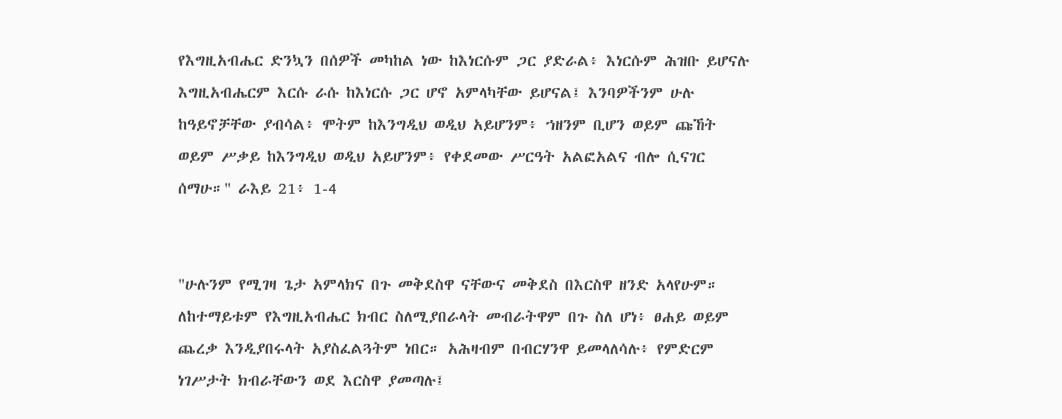የእግዚአብሔር ድንኳን በሰዎች መካከል ነው ከእነርሱም ጋር ያድራል፥ እነርሱም ሕዝቡ ይሆናሉ እግዚአብሔርም እርሱ ራሱ ከእነርሱ ጋር ሆኖ አምላካቸው ይሆናል፤ እንባዎችንም ሁሉ ከዓይኖቻቸው ያብሳል፥ ሞትም ከእንግዲህ ወዲህ አይሆንም፥ ኀዘንም ቢሆን ወይም ጩኸት ወይም ሥቃይ ከእንግዲህ ወዲህ አይሆንም፥ የቀደመው ሥርዓት አልፎአልና ብሎ ሲናገር ሰማሁ።" ራእይ 21፥ 1-4


"ሁሉንም የሚገዛ ጌታ አምላክና በጉ መቅደስዋ ናቸውና መቅደስ በእርስዋ ዘንድ አላየሁም። ለከተማይቱም የእግዚአብሔር ክብር ስለሚያበራላት መብራትዋም በጉ ስለ ሆነ፥ ፀሐይ ወይም ጨረቃ እንዲያበሩላት አያስፈልጓትም ነበር። አሕዛብም በብርሃንዋ ይመላለሳሉ፥ የምድርም ነገሥታት ክብራቸውን ወደ እርስዋ ያመጣሉ፤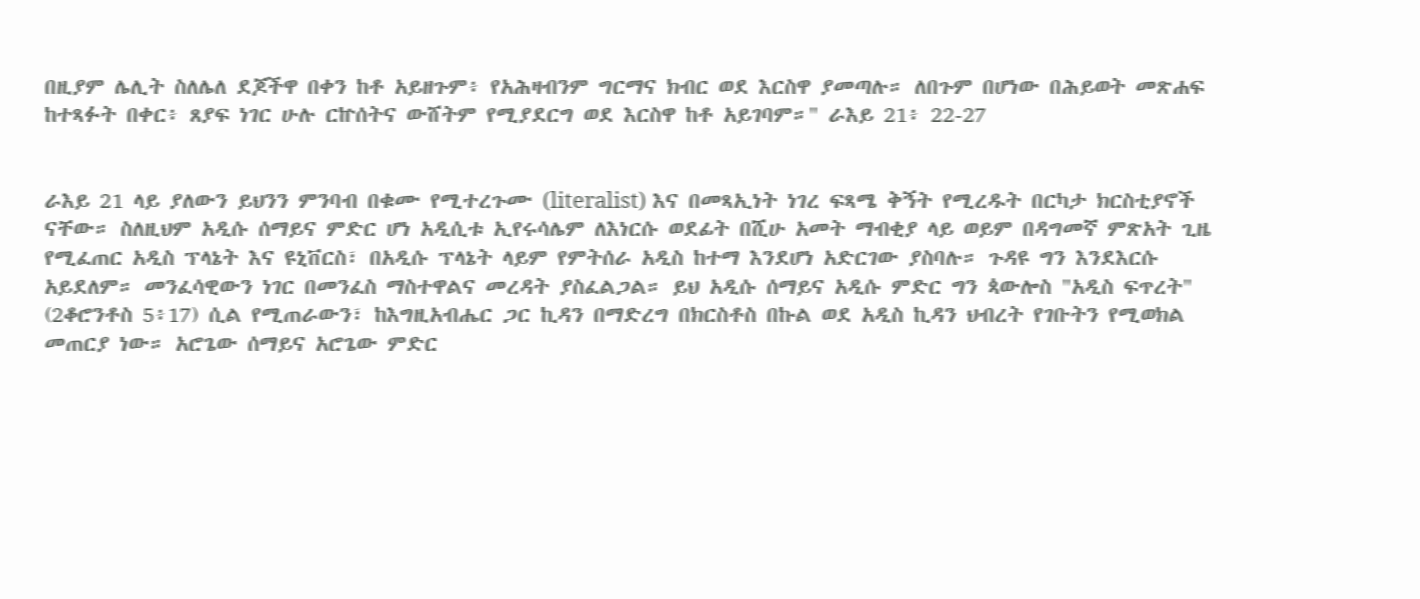በዚያም ሌሊት ስለሌለ ደጆችዋ በቀን ከቶ አይዘጉም፥ የአሕዛብንም ግርማና ክብር ወደ እርስዋ ያመጣሉ። ለበጉም በሆነው በሕይወት መጽሐፍ ከተጻፉት በቀር፥ ጸያፍ ነገር ሁሉ ርኵሰትና ውሸትም የሚያደርግ ወደ እርስዋ ከቶ አይገባም።" ራእይ 21፥ 22-27


ራእይ 21 ላይ ያለውን ይህንን ምንባብ በቁሙ የሚተረጉሙ (literalist) እና በመጻኢነት ነገረ ፍጻሜ ቅኝት የሚረዱት በርካታ ክርስቲያኖች ናቸው። ስለዚህም አዲሱ ሰማይና ምድር ሆነ አዲሲቱ ኢየሩሳሌም ለእነርሱ ወደፊት በሺሁ አመት ማብቂያ ላይ ወይም በዳግመኛ ምጽአት ጊዜ የሚፈጠር አዲስ ፕላኔት እና ዩኒቨርስ፣ በአዲሱ ፕላኔት ላይም የምትሰራ አዲስ ከተማ እንደሆነ አድርገው ያስባሉ። ጉዳዩ ግን እንደእርሱ አይደለም። መንፈሳዊውን ነገር በመንፈስ ማስተዋልና መረዳት ያስፈልጋል። ይህ አዲሱ ሰማይና አዲሱ ምድር ግን ጳውሎስ "አዲስ ፍጥረት" (2ቆሮንቶስ 5፥17) ሲል የሚጠራውን፣ ከእግዚአብሔር ጋር ኪዳን በማድረግ በክርስቶስ በኩል ወደ አዲስ ኪዳን ህብረት የገቡትን የሚወክል መጠርያ ነው። አሮጌው ሰማይና አሮጌው ምድር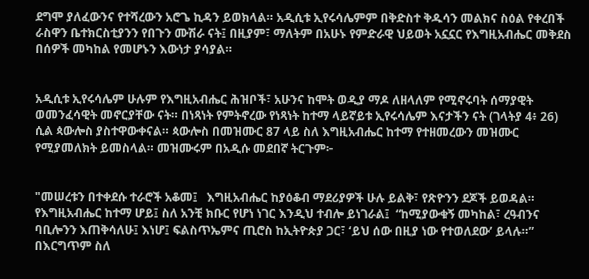ደግሞ ያለፈውንና የተሻረውን አሮጌ ኪዳን ይወክላል። አዲሲቱ ኢየሩሳሌምም በቅድስተ ቅዱሳን መልክና ስዕል የቀረበች ራስዋን ቤተክርስቲያንን የበጉን ሙሽራ ናት፤ በዚያም፣ ማለትም በአሁኑ የምድራዊ ህይወት አኗኗር የእግዚአብሔር መቅደስ በሰዎች መካከል የመሆኑን እውነታ ያሳያል።


አዲሲቱ ኢየሩሳሌም ሁሉም የእግዚአብሔር ሕዝቦች፣ አሁንና ከሞት ወዲያ ማዶ ለዘላለም የሚኖሩባት ሰማያዊት ወመንፈሳዊት መኖርያቸው ናት። በነጻነት የምትኖረው የነጻነት ከተማ ላይኛይቱ ኢየሩሳሌም እናታችን ናት (ገላትያ 4፥ 26) ሲል ጳውሎስ ያስተዋውቀናል። ጳውሎስ በመዝሙር 87 ላይ ስለ እግዚአብሔር ከተማ የተዘመረውን መዝሙር የሚያመለክት ይመስላል። መዝሙሩም በአዲሱ መደበኛ ትርጉም፦


"መሠረቱን በተቀደሱ ተራሮች አቆመ፤   እግዚአብሔር ከያዕቆብ ማደሪያዎች ሁሉ ይልቅ፣ የጽዮንን ደጆች ይወዳል።  የእግዚአብሔር ከተማ ሆይ፤ ስለ አንቺ ክቡር የሆነ ነገር እንዲህ ተብሎ ይነገራል፤  “ከሚያውቁኝ መካከል፣ ረዓብንና ባቢሎንን እጠቅሳለሁ፤ እነሆ፤ ፍልስጥኤምና ጢሮስ ከኢትዮጵያ ጋር፣ ‘ይህ ሰው በዚያ ነው የተወለደው’ ይላሉ።”  በእርግጥም ስለ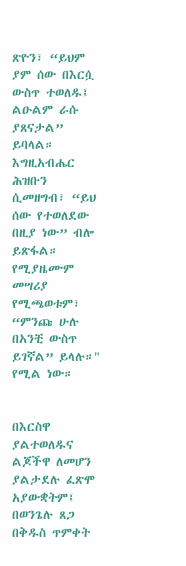ጽዮን፣ “ይህም ያም ሰው በእርሷ ውስጥ ተወለዱ፤ ልዑልም ራሱ ያጸናታል” ይባላል።   እግዚአብሔር ሕዝቡን ሲመዘግብ፣ “ይህ ሰው የተወለደው በዚያ ነው” ብሎ ይጽፋል። የሚያዜሙም መሣሪያ የሚጫወቱም፣ “ምንጩ ሁሉ በአንቺ ውስጥ ይገኛል” ይላሉ።" የሚል ነው።


በእርስዋ ያልተወለዱና ልጆችዋ ለመሆን ያልታደሉ ፈጽሞ አያውቋትም፤ በወንጌሉ ጸጋ በቅዱስ ጥምቀት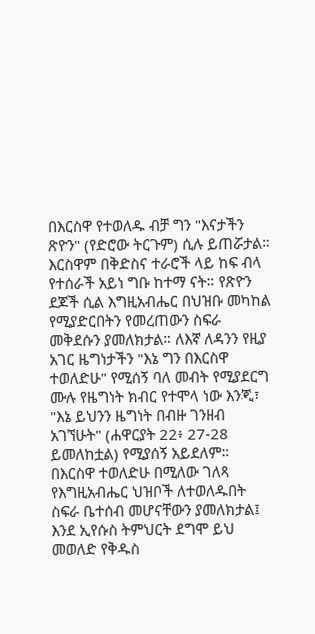በእርስዋ የተወለዱ ብቻ ግን "እናታችን ጽዮን" (የድሮው ትርጉም) ሲሉ ይጠሯታል። እርስዋም በቅድስና ተራሮች ላይ ከፍ ብላ የተሰራች አይነ ግቡ ከተማ ናት። የጽዮን ደጆች ሲል እግዚአብሔር በህዝቡ መካከል የሚያድርበትን የመረጠውን ስፍራ መቅደሱን ያመለክታል። ለእኛ ለዳንን የዚያ አገር ዜግነታችን "እኔ ግን በእርስዋ ተወለድሁ" የሚሰኝ ባለ መብት የሚያደርግ ሙሉ የዜግነት ክብር የተሞላ ነው እንጂ፣ "እኔ ይህንን ዜግነት በብዙ ገንዘብ አገኘሁት" (ሐዋርያት 22፥ 27-28 ይመለከቷል) የሚያሰኝ አይደለም። በእርስዋ ተወለድሁ በሚለው ገለጻ የእግዚአብሔር ህዝቦች ለተወለዱበት ስፍራ ቤተሰብ መሆናቸውን ያመለክታል፤ እንደ ኢየሱስ ትምህርት ደግሞ ይህ መወለድ የቅዱስ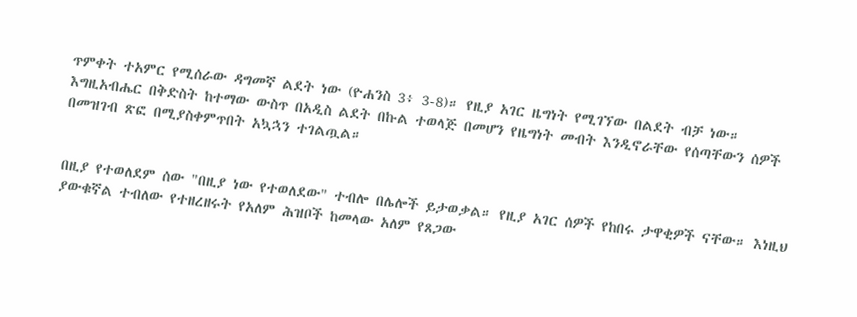ጥምቀት ተአምር የሚሰራው ዳግመኛ ልደት ነው (ዮሐንስ 3፥ 3-8)። የዚያ አገር ዜግነት የሚገኘው በልደት ብቻ ነው። እግዚአብሔር በቅድስት ከተማው ውስጥ በአዲስ ልደት በኩል ተወላጅ በመሆን የዜግነት መብት እንዲኖራቸው የሰጣቸውን ሰዎች በመዝገብ ጽፎ በሚያስቀምጥበት አኳኋን ተገልጧል።


በዚያ የተወለደም ሰው "በዚያ ነው የተወለደው" ተብሎ በሌሎች ይታወቃል። የዚያ አገር ሰዎች የከበሩ ታዋቂዎች ናቸው። እነዚህ ያውቁኛል ተብለው የተዘረዘሩት የአለም ሕዝቦች ከመላው አለም የጸጋው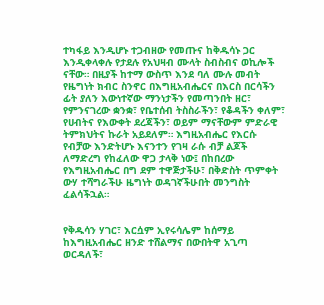ተካፋይ እንዲሆኑ ተጋብዘው የመጡና ከቅዱሳኑ ጋር እንዲቀላቀሉ የታደሉ የአህዛብ ሙላት ስብስብና ወኪሎች ናቸው። በዚያች ከተማ ውስጥ እንደ ባለ ሙሉ መብት የዜግነት ክብር ስንኖር በእግዚአብሔርና በእርስ በርሳችን ፊት ያለን እውነተኛው ማንነታችን የመጣንበት ዘር፣ የምንናገረው ቋንቋ፣ የቤተሰብ ትስስራችን፣ የቆዳችን ቀለም፣ የሀብትና የእውቀት ደረጃችን፣ ወይም ማናቸውም ምድራዊ ትምክህትና ኩራት አይደለም። እግዚአብሔር የእርሱ የብቻው እንድትሆኑ እናንተን የገዛ ራሱ ብቻ ልጆች ለማድረግ የከፈለው ዋጋ ታላቅ ነው፤ በከበረው የእግዚአብሔር በግ ደም ተዋጅታችሁ፣ በቅድስት ጥምቀት ውሃ ተሻግራችሁ ዜግነት ወዳገኛችሁበት መንግስት ፈልሳችኋል።


የቅዱሳን ሃገር፣ እርሷም ኢየሩሳሌም ከሰማይ ከእግዚአብሔር ዘንድ ተሸልማና በውበትዋ አጊጣ ወርዳለች፣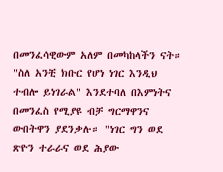በመንፈሳዊውም አለም በመካከላችን ናት። "ስለ አንቺ ክቡር የሆነ ነገር እንዲህ ተብሎ ይነገራል" እንደተባለ በእምነትና በመንፈስ የሚያዩ ብቻ ግርማዋንና ውበትዋን ያደንቃሉ። "ነገር ግን ወደ ጽዮን ተራራና ወደ ሕያው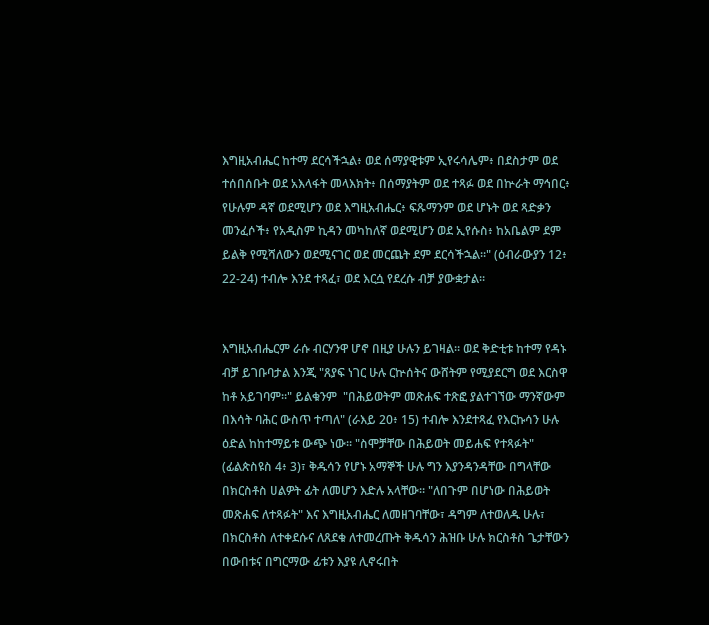እግዚአብሔር ከተማ ደርሳችኋል፥ ወደ ሰማያዊቱም ኢየሩሳሌም፥ በደስታም ወደ ተሰበሰቡት ወደ አእላፋት መላእክት፥ በሰማያትም ወደ ተጻፉ ወደ በኵራት ማኅበር፥ የሁሉም ዳኛ ወደሚሆን ወደ እግዚአብሔር፥ ፍጹማንም ወደ ሆኑት ወደ ጻድቃን መንፈሶች፥ የአዲስም ኪዳን መካከለኛ ወደሚሆን ወደ ኢየሱስ፥ ከአቤልም ደም ይልቅ የሚሻለውን ወደሚናገር ወደ መርጨት ደም ደርሳችኋል።" (ዕብራውያን 12፥ 22-24) ተብሎ እንደ ተጻፈ፣ ወደ እርሷ የደረሱ ብቻ ያውቋታል።


እግዚአብሔርም ራሱ ብርሃንዋ ሆኖ በዚያ ሁሉን ይገዛል። ወደ ቅድቲቱ ከተማ የዳኑ ብቻ ይገቡባታል እንጂ "ጸያፍ ነገር ሁሉ ርኵሰትና ውሸትም የሚያደርግ ወደ እርስዋ ከቶ አይገባም።" ይልቁንም  "በሕይወትም መጽሐፍ ተጽፎ ያልተገኘው ማንኛውም በእሳት ባሕር ውስጥ ተጣለ" (ራእይ 20፥ 15) ተብሎ እንደተጻፈ የእርኩሳን ሁሉ ዕድል ከከተማይቱ ውጭ ነው። "ስሞቻቸው በሕይወት መይሐፍ የተጻፉት" (ፊልጵስዩስ 4፥ 3)፣ ቅዱሳን የሆኑ አማኞች ሁሉ ግን እያንዳንዳቸው በግላቸው በክርስቶስ ሀልዎት ፊት ለመሆን እድሉ አላቸው። "ለበጉም በሆነው በሕይወት መጽሐፍ ለተጻፉት" እና እግዚአብሔር ለመዘገባቸው፣ ዳግም ለተወለዱ ሁሉ፣ በክርስቶስ ለተቀደሱና ለጸደቁ ለተመረጡት ቅዱሳን ሕዝቡ ሁሉ ክርስቶስ ጌታቸውን በውበቱና በግርማው ፊቱን እያዩ ሊኖሩበት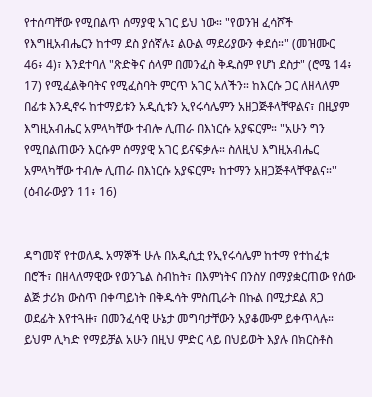የተሰጣቸው የሚበልጥ ሰማያዊ አገር ይህ ነው። "የወንዝ ፈሳሾች የእግዚአብሔርን ከተማ ደስ ያሰኛሉ፤ ልዑል ማደሪያውን ቀደሰ።" (መዝሙር 46፥ 4)፣ እንደተባለ "ጽድቅና ሰላም በመንፈስ ቅዱስም የሆነ ደስታ" (ሮሜ 14፥ 17) የሚፈልቅባትና የሚፈስባት ምርጥ አገር አለችን። ከእርሱ ጋር ለዘላለም በፊቱ እንዲኖሩ ከተማይቱን አዲሲቱን ኢየሩሳሌምን አዘጋጅቶላቸዋልና፣ በዚያም እግዚአብሔር አምላካቸው ተብሎ ሊጠራ በእነርሱ አያፍርም። "አሁን ግን የሚበልጠውን እርሱም ሰማያዊ አገር ይናፍቃሉ። ስለዚህ እግዚአብሔር አምላካቸው ተብሎ ሊጠራ በእነርሱ አያፍርም፥ ከተማን አዘጋጅቶላቸዋልና።" (ዕብራውያን 11፥ 16)


ዳግመኛ የተወለዱ አማኞች ሁሉ በአዲሲቷ የኢየሩሳሌም ከተማ የተከፈቱ በሮች፣ በዘላለማዊው የወንጌል ስብከት፣ በእምነትና በንስሃ በማያቋርጠው የሰው ልጅ ታሪክ ውስጥ በቀጣይነት በቅዱሳት ምስጢራት በኩል በሚታደል ጸጋ ወደፊት እየተጓዙ፣ በመንፈሳዊ ሁኔታ መግባታቸውን አያቆሙም ይቀጥላሉ። ይህም ሊካድ የማይቻል አሁን በዚህ ምድር ላይ በህይወት እያሉ በክርስቶስ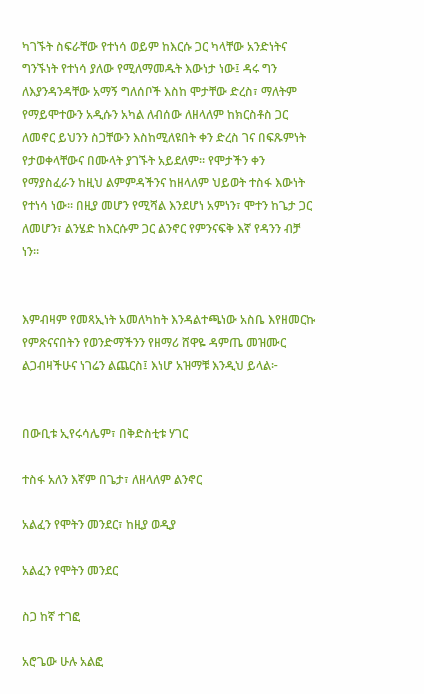ካገኙት ስፍራቸው የተነሳ ወይም ከእርሱ ጋር ካላቸው አንድነትና ግንኙነት የተነሳ ያለው የሚለማመዱት እውነታ ነው፤ ዳሩ ግን ለእያንዳንዳቸው አማኝ ግለሰቦች እስከ ሞታቸው ድረስ፣ ማለትም የማይሞተውን አዲሱን አካል ለብሰው ለዘላለም ከክርስቶስ ጋር ለመኖር ይህንን ስጋቸውን እስከሚለዩበት ቀን ድረስ ገና በፍጹምነት የታወቀላቸውና በሙላት ያገኙት አይደለም። የሞታችን ቀን የማያስፈራን ከዚህ ልምምዳችንና ከዘላለም ህይወት ተስፋ እውነት የተነሳ ነው። በዚያ መሆን የሚሻል እንደሆነ አምነን፣ ሞተን ከጌታ ጋር ለመሆን፣ ልንሄድ ከእርሱም ጋር ልንኖር የምንናፍቅ እኛ የዳንን ብቻ ነን።


እምብዛም የመጻኢነት አመለካከት እንዳልተጫነው አስቤ እየዘመርኩ የምጽናናበትን የወንድማችንን የዘማሪ ሸዋዬ ዳምጤ መዝሙር ልጋብዛችሁና ነገሬን ልጨርስ፤ እነሆ አዝማቹ እንዲህ ይላል፦


በውቢቱ ኢየሩሳሌም፣ በቅድስቲቱ ሃገር

ተስፋ አለን እኛም በጌታ፣ ለዘላለም ልንኖር

አልፈን የሞትን መንደር፣ ከዚያ ወዲያ

አልፈን የሞትን መንደር

ስጋ ከኛ ተገፎ

አሮጌው ሁሉ አልፎ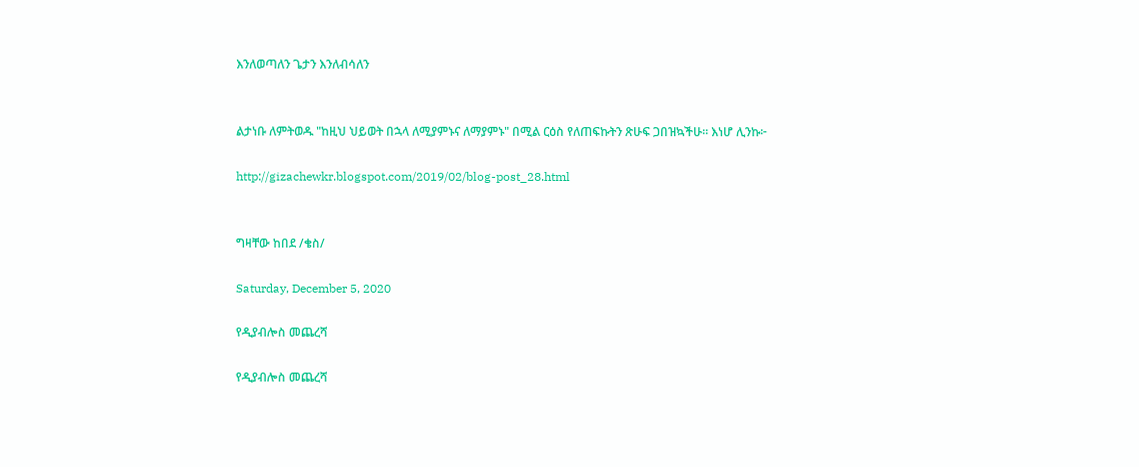እንለወጣለን ጌታን እንለብሳለን


ልታነቡ ለምትወዱ "ከዚህ ህይወት በኋላ ለሚያምኑና ለማያምኑ" በሚል ርዕስ የለጠፍኩትን ጽሁፍ ጋበዝኳችሁ። እነሆ ሊንኩ፦

http://gizachewkr.blogspot.com/2019/02/blog-post_28.html


ግዛቸው ከበደ /ቄስ/

Saturday, December 5, 2020

የዲያብሎስ መጨረሻ

የዲያብሎስ መጨረሻ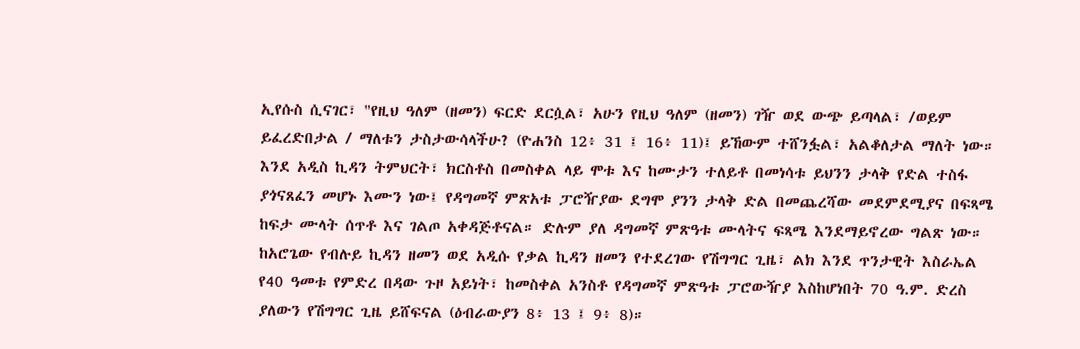ኢየሱስ ሲናገር፣ "የዚህ ዓለም (ዘመን) ፍርድ ደርሷል፣ አሁን የዚህ ዓለም (ዘመን) ገዥ ወደ ውጭ ይጣላል፣ /ወይም  ይፈረድበታል / ማለቱን ታስታውሳላችሁ? (ዮሐንስ 12፥ 31 ፤ 16፥ 11)፤ ይኸውም ተሸንፏል፣ አልቆለታል ማለት ነው።  እንደ አዲስ ኪዳን ትምህርት፣ ክርስቶስ በመስቀል ላይ ሞቱ እና ከሙታን ተለይቶ በመነሳቱ ይህንን ታላቅ የድል ተስፋ ያጎናጸፈን መሆኑ እሙን ነው፤ የዳግመኛ ምጽአቱ ፓሮዥያው ደግሞ ያንን ታላቅ ድል በመጨረሻው መደምደሚያና በፍጻሜ ከፍታ ሙላት ሰጥቶ እና ገልጦ አቀዳጅቶናል። ድሉም ያለ ዳግመኛ ምጽዓቱ ሙላትና ፍጻሜ እንደማይኖረው ግልጽ ነው። ከአሮጌው የብሉይ ኪዳን ዘመን ወደ አዲሱ የቃል ኪዳን ዘመን የተደረገው የሽግግር ጊዜ፣ ልክ እንደ ጥንታዊት እስራኤል የ40 ዓመቱ የምድረ በዳው ጉዞ አይነት፣ ከመስቀል አንስቶ የዳግመኛ ምጽዓቱ ፓሮውዥያ እስከሆነበት 70 ዓ.ም. ድረስ ያለውን የሽግግር ጊዜ ይሸፍናል (ዕብራውያን 8፥ 13 ፤ 9፥ 8)።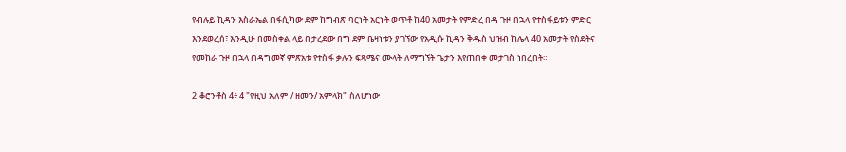የብሉይ ኪዳን እስራኤል በፋሲካው ደም ከግብጽ ባርነት አርነት ወጥቶ ከ40 አመታት የምድረ በዳ ጉዞ በኋላ የተስፋይቱን ምድር እንደወረሰ፣ እንዲሁ በመስቀል ላይ በታረደው በግ ደም ቤዛነቱን ያገኘው የአዲሱ ኪዳን ቅዱስ ህዝብ ከሌላ 40 አመታት የስደትና የመከራ ጉዞ በኋላ በዳግመኛ ምጽአቱ የተስፋ ቃሉን ፍጻሜና ሙላት ለማግኘት ጌታን እየጠበቀ መታገስ ነበረበት።

2 ቆሮንቶስ 4፥ 4 "የዚህ አለም / ዘመን/ አምላክ" ስለሆነው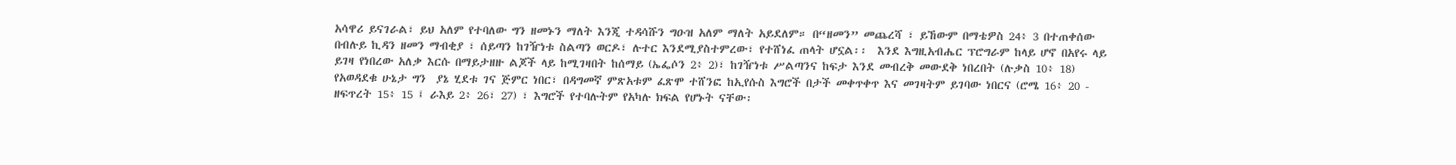አሳዋሪ ይናገራል፣ ይህ አለም የተባለው ግን ዘመኑን ማለት እንጂ ተዳሳሹን ግዑዝ አለም ማለት አይደለም። በ“ዘመን” መጨረሻ ፣ ይኸውም በማቴዎስ 24፥ 3 በተጠቀሰው በብሉይ ኪዳን ዘመን ማብቂያ ፣ ሰይጣን ከገዥነቱ ስልጣን ወርዶ፣ ሉተር እንደሚያስተምረው፣ የተሸነፈ ጠላት ሆኗል፡፡  እንደ እግዚአብሔር ፕሮግራም ከላይ ሆኖ በአየሩ ላይ ይገዛ የነበረው አለቃ እርሱ በማይታዘዙ ልጆች ላይ ከሚገዛበት ከሰማይ (ኤፌሶን 2፥ 2)፣ ከገዥነቱ ሥልጣንና ከፍታ እንደ መብረቅ መውደቅ ነበረበት (ሉቃስ 10፥ 18) የአወዳደቁ ሁኔታ ግን  ያኔ ሂደቱ ገና ጅምር ነበር፣ በዳግመኛ ምጽአቱም ፈጽሞ ተሸንፎ ከኢየሱስ እግሮች በታች መቀጥቀጥ እና መገዛትም ይገባው ነበርና (ሮሜ 16፥ 20 - ዘፍጥረት 15፥ 15 ፤ ራእይ 2፥ 26፣ 27) ፣ እግሮች የተባሉትም የአካሉ ክፍል የሆኑት ናቸው፡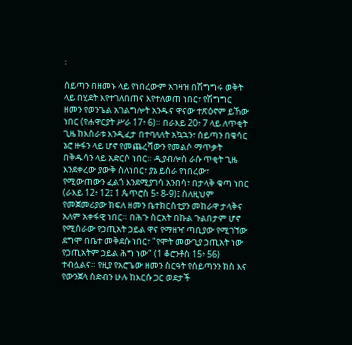፡

ሰይጣን በዘመኑ ላይ የነበረውም አገዛዝ በሽግግሩ ወቅት ላይ በሂደት እየተገለበጠና እየተለወጠ ነበር፣ የሽግግር ዘመን የወንጌል አገልግሎት አንዱና ዋናው ተጽዕኖም ይኸው ነበር (የሐዋርያት ሥራ 17፥ 6)። በራእይ 20፥ 7 ላይ ለጥቂት ጊዜ ከእስራቱ እንዲፈታ በተባለለት አኳኋን፣ ሰይጣን በቄሳር ኔሮ ዙፋን ላይ ሆኖ የመጨረሻውን የመልሶ ማጥቃት በቅዱሳን ላይ አድርሶ ነበር። ዲያብሎስ ራሱ ጥቂት ጊዜ እንደቀረው ያውቅ ስለነበር፣ ያኔ ይሰራ የነበረው፣ የሚውጠውን ፈልጎ እንደሚያገሳ አንበሳ፣ በታላቅ ቁጣ ነበር (ራእይ 12፥ 12፤ 1 ጴጥሮስ 5፥ 8-9)፤ ስለዚህም የመጀመሪያው ክፍለ ዘመን ቤተክርስቲያን መከራዋ ታላቅና አለም አቀፋዊ ነበር። በሕጉ ስርአት በኩል ጉልበታም ሆኖ የሚሰራው የኃጢአት ኃይል ዋና የማዘዣ ጣቢያው የሚገኘው ደግሞ በቤተ መቅደሱ ነበር፣ "የሞት መውጊያ ኃጢአት ነው የኃጢአትም ኃይል ሕግ ነው" (1 ቆሮንቶስ 15፥ 56) ተብሏልና። የዚያ የአሮጌው ዘመን ስርዓት የሰይጣንን ክስ እና የውንጀላ ስድብን ሁሉ ከእርሱ ጋር ወደታች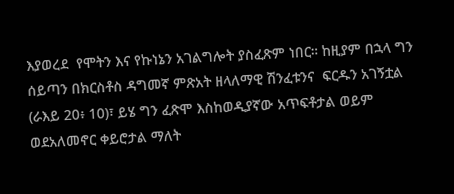እያወረደ  የሞትን እና የኩነኔን አገልግሎት ያስፈጽም ነበር። ከዚያም በኋላ ግን ሰይጣን በክርስቶስ ዳግመኛ ምጽአት ዘላለማዊ ሽንፈቱንና  ፍርዱን አገኝቷል (ራእይ 20፥ 10)፣ ይሄ ግን ፈጽሞ እስከወዲያኛው አጥፍቶታል ወይም ወደአለመኖር ቀይሮታል ማለት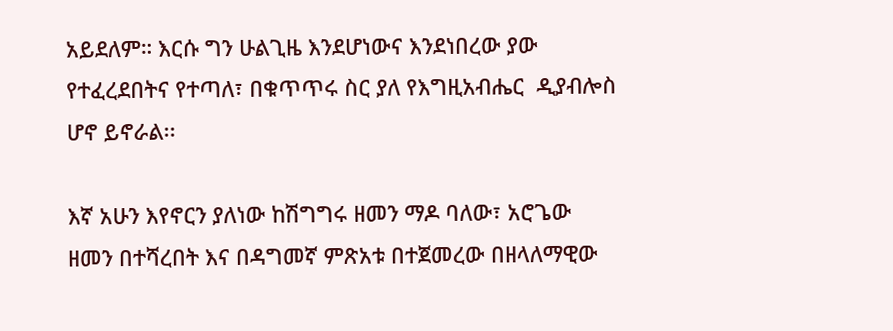አይደለም። እርሱ ግን ሁልጊዜ እንደሆነውና እንደነበረው ያው የተፈረደበትና የተጣለ፣ በቁጥጥሩ ስር ያለ የእግዚአብሔር  ዲያብሎስ ሆኖ ይኖራል፡፡

እኛ አሁን እየኖርን ያለነው ከሽግግሩ ዘመን ማዶ ባለው፣ አሮጌው ዘመን በተሻረበት እና በዳግመኛ ምጽአቱ በተጀመረው በዘላለማዊው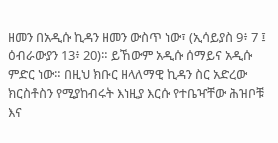ዘመን በአዲሱ ኪዳን ዘመን ውስጥ ነው፣ (ኢሳይያስ 9፥ 7 ፤ ዕብራውያን 13፥ 20)። ይኸውም አዲሱ ሰማይና አዲሱ ምድር ነው። በዚህ ክቡር ዘላለማዊ ኪዳን ስር አድረው ክርስቶስን የሚያከብሩት እነዚያ እርሱ የተቤዣቸው ሕዝቦቹ እና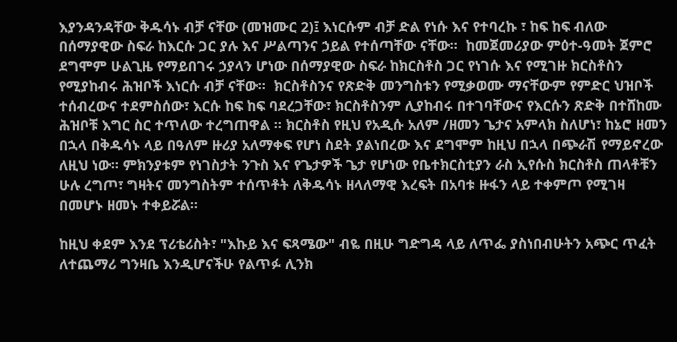እያንዳንዳቸው ቅዱሳኑ ብቻ ናቸው (መዝሙር 2)፤ እነርሱም ብቻ ድል የነሱ እና የተባረኩ ፣ ከፍ ከፍ ብለው በሰማያዊው ስፍራ ከእርሱ ጋር ያሉ እና ሥልጣንና ኃይል የተሰጣቸው ናቸው።  ከመጀመሪያው ምዕተ-ዓመት ጀምሮ ደግሞም ሁልጊዜ የማይበገሩ ኃያላን ሆነው በሰማያዊው ስፍራ ከክርስቶስ ጋር የነገሱ እና የሚገዙ ክርስቶስን የሚያከብሩ ሕዝቦች እነርሱ ብቻ ናቸው።  ክርስቶስንና የጽድቅ መንግስቱን የሚቃወሙ ማናቸውም የምድር ህዝቦች ተሰብረውና ተደምስሰው፣ እርሱ ከፍ ከፍ ባደረጋቸው፣ ክርስቶስንም ሊያከብሩ በተገባቸውና የእርሱን ጽድቅ በተሸከሙ ሕዝቦቹ እግር ስር ተጥለው ተረግጠዋል ፡፡ ክርስቶስ የዚህ የአዲሱ አለም /ዘመን ጌታና አምላክ ስለሆነ፣ ከኔሮ ዘመን በኋላ በቅዱሳኑ ላይ በዓለም ዙሪያ አለማቀፍ የሆነ ስደት ያልነበረው እና ደግሞም ከዚህ በኋላ በጭራሽ የማይኖረው ለዚህ ነው። ምክንያቱም የነገስታት ንጉስ እና የጌታዎች ጌታ የሆነው የቤተክርስቲያን ራስ ኢየሱስ ክርስቶስ ጠላቶቹን ሁሉ ረግጦ፣ ግዛትና መንግስትም ተሰጥቶት ለቅዱሳኑ ዘላለማዊ እረፍት በአባቱ ዙፋን ላይ ተቀምጦ የሚገዛ በመሆኑ ዘመኑ ተቀይሯል።

ከዚህ ቀደም እንደ ፕሪቴሪስት፣ "እኩይ እና ፍጻሜው" ብዬ በዚሁ ግድግዳ ላይ ለጥፌ ያስነበብሁትን አጭር ጥፈት ለተጨማሪ ግንዛቤ እንዲሆናችሁ የልጥፉ ሊንክ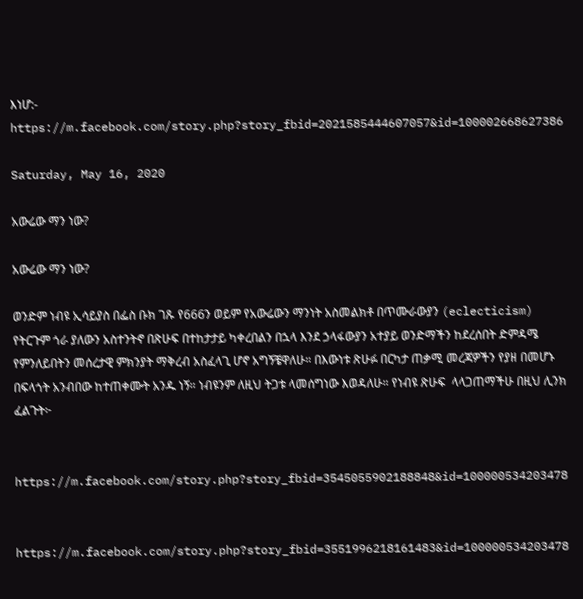እነሆ:-
https://m.facebook.com/story.php?story_fbid=2021585444607057&id=100002668627386

Saturday, May 16, 2020

አውሬው ማን ነው?

አውሬው ማን ነው?

ወንድም ነብዩ ኢሳይያስ በፌስ ቡክ ገጹ የ666ን ወይም የአውሬውን ማንነት አስመልክቶ በጥሙራውያን (eclecticism) የትርጉም ጎራ ያለውን አስተንትኖ በጽሁፍ በተከታታይ ካቀረበልን በኋላ እንደ ኃላፋውያን አተያይ ወንድማችን ከደረሰበት ድምዳሜ የምንለይበትን መሰረታዊ ምክንያት ማቅረብ አስፈላጊ ሆኖ አግኝቼዋለሁ። በእውነቱ ጽሁፉ በርካታ ጠቃሚ መረጃዎችን የያዘ በመሆኑ በፍላጎት አንብበው ከተጠቀሙት አንዱ ነኝ። ነብዩንም ለዚህ ትጋቱ ላመሰግነው እወዳለሁ። የነብዩ ጽሁፍ  ላላጋጠማችሁ በዚህ ሊንክ ፈልጉት፦


https://m.facebook.com/story.php?story_fbid=3545055902188848&id=100000534203478


https://m.facebook.com/story.php?story_fbid=3551996218161483&id=100000534203478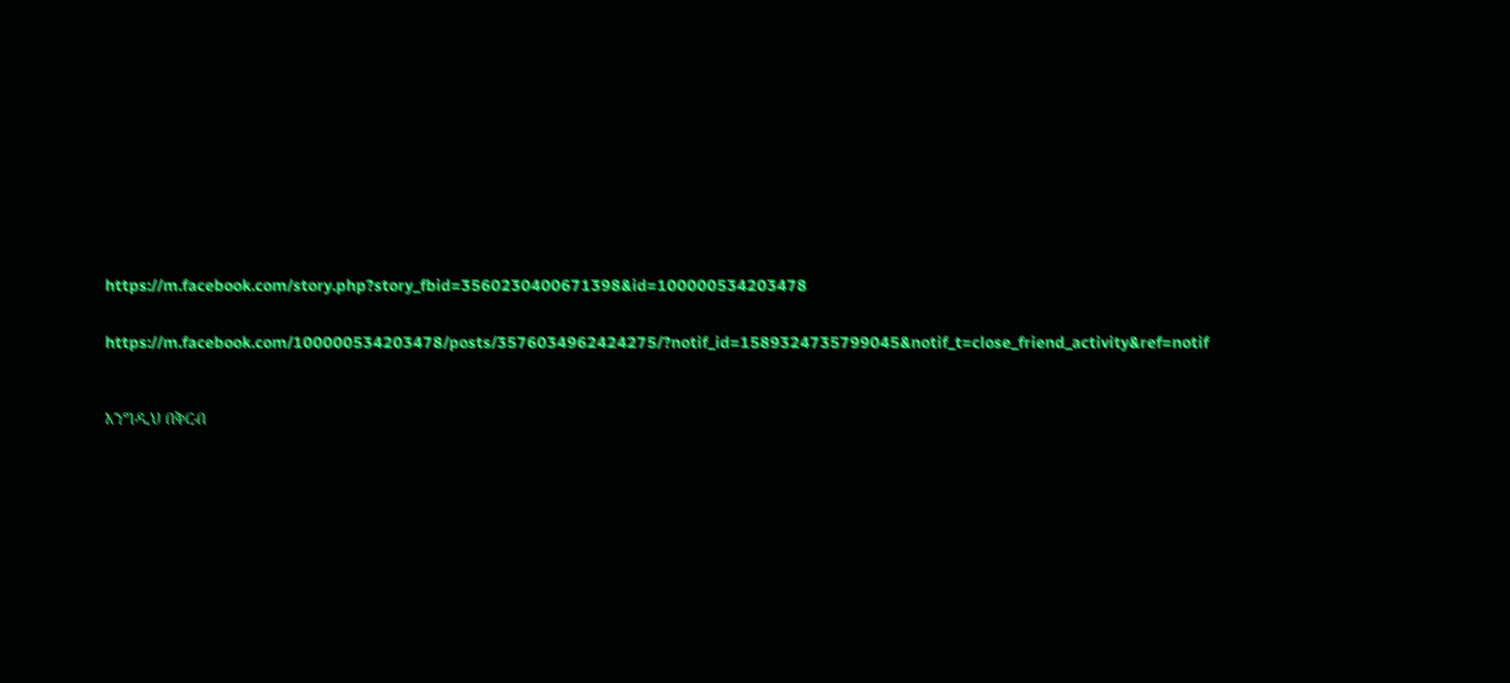https://m.facebook.com/story.php?story_fbid=3560230400671398&id=100000534203478


https://m.facebook.com/100000534203478/posts/3576034962424275/?notif_id=1589324735799045&notif_t=close_friend_activity&ref=notif



እንግዲህ በቅርብ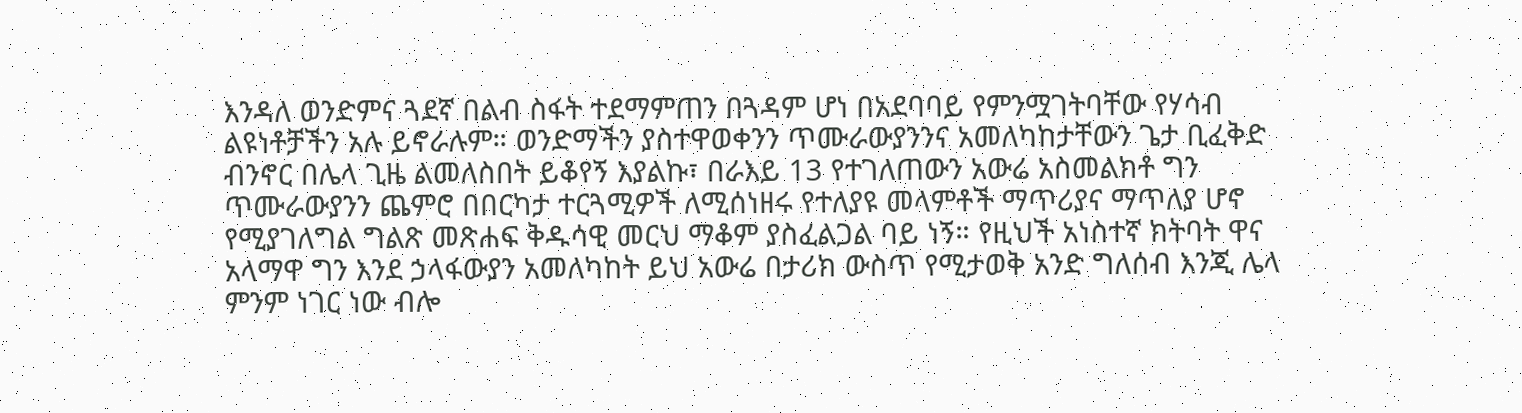እንዳለ ወንድምና ጓደኛ በልብ ስፋት ተደማምጠን በጓዳም ሆነ በአደባባይ የምንሟገትባቸው የሃሳብ ልዩነቶቻችን አሉ ይኖራሉም። ወንድማችን ያስተዋወቀንን ጥሙራውያንንና አመለካከታቸውን ጌታ ቢፈቅድ ብንኖር በሌላ ጊዜ ልመለስበት ይቆየኝ እያልኩ፣ በራእይ 13 የተገለጠውን አውሬ አስመልክቶ ግን ጥሙራውያንን ጨምሮ በበርካታ ተርጓሚዎች ለሚሰነዘሩ የተለያዩ መላምቶች ማጥሪያና ማጥለያ ሆኖ የሚያገለግል ግልጽ መጽሐፍ ቅዱሳዊ መርህ ማቆም ያስፈልጋል ባይ ነኝ። የዚህች አነስተኛ ክትባት ዋና አላማዋ ግን እንደ ኃላፋውያን አመለካከት ይህ አውሬ በታሪክ ውስጥ የሚታወቅ አንድ ግለሰብ እንጂ ሌላ ምንም ነገር ነው ብሎ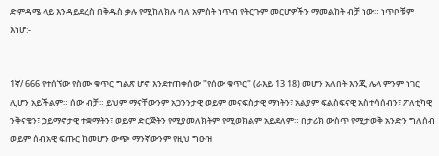ድምዳሜ ላይ እንዳይደረስ በቅዱስ ቃሉ የሚከለክሉ ባለ አምስት ነጥብ የትርጉም መርሆዎችን ማመልከት ብቻ ነው። ነጥቦቹም እነሆ:-


1ኛ/ 666 የተሰኘው የስሙ ቁጥር ግልጽ ሆኖ እንደተጠቀሰው "የሰው ቁጥር" (ራእይ 13 18) መሆን አለበት እንጂ ሌላ ምንም ነገር ሊሆን አይችልም። ሰው ብቻ። ይህም ማናቸውንም አጋንንታዊ ወይም መናፍስታዊ ማነትን፣ አልያም ፍልስፍናዊ አስተሳሰብን፣ ፖለቲካዊ ንቅናቄን፣ ኃይማኖታዊ ተቋማትን፣ ወይም ድርጅትን የሚያመለክትም የሚወክልም አይደለም። በታሪክ ውስጥ የሚታወቅ አንድን ግለሰብ ወይም ሰብአዊ ፍጡር ከመሆን ውጭ ማንኛውንም የዚህ ግዑዝ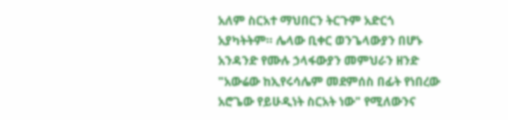አለም ስርአተ ማህበርን ትርጉም አድርጎ አያካትትም። ሌላው ቢቀር ወንጌላውያን በሆኑ አንዳንድ የሙሉ ኃላፋውያን መምህራን ዘንድ "አውሬው ከኢየሩሳሌም መደምሰስ በፊት የነበረው አሮጌው የይሁዲነት ስርአት ነው" የሚለውንና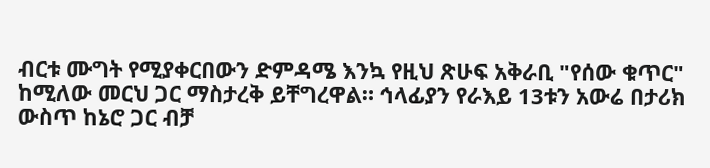ብርቱ ሙግት የሚያቀርበውን ድምዳሜ እንኳ የዚህ ጽሁፍ አቅራቢ "የሰው ቁጥር" ከሚለው መርህ ጋር ማስታረቅ ይቸግረዋል። ኅላፊያን የራእይ 13ቱን አውሬ በታሪክ ውስጥ ከኔሮ ጋር ብቻ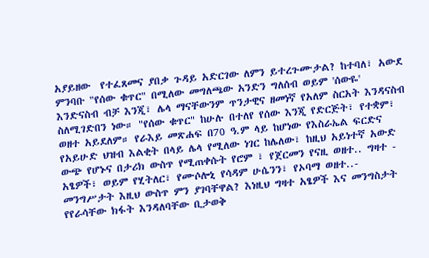አያይዘው  የተፈጸመና ያበቃ ጉዳይ አድርገው ለምን ይተረጉሙታል? ከተባለ፣ አውደ ምንባቡ "የሰው ቁጥር" በሚለው መግለጫው አንድን ግለሰብ ወይም 'ሰውዬ' እንድናስብ ብቻ እንጂ፣ ሌላ ማናቸውንም ጥንታዊና ዘመነኛ የአለም ስርአት እንዳናስብ ስለሚገድበን ነው። "የሰው ቁጥር" ከሁሉ በተለየ የሰው እንጂ የድርጅት፣ የተቋም፣ ወዘተ አይደለም። የራእይ መጽሐፍ በ70 ዓ.ም ላይ ከሆነው የእስራኤል ፍርድና የአይሁድ ህዝብ እልቂት በላይ ሌላ የሚለው ነገር ከሌለው፣ ከዚህ አይነተኛ አውድ ውጭ የሆኑና በታሪክ ውስጥ የሚጠቀሱት የሮም ፣ የጀርመን የናዚ ወዘተ.. ግዛተ - አፄዎች፣ ወይም የሂትለር፣ የሙሶሎኒ የሳዳም ሁሴንን፣ የኦባማ ወዘተ..- መንግሥታት እዚህ ውስጥ ምን ያገባቸዋል? እነዚህ ግዛተ አፄዎች እና መንግስታት የየራሳቸው ክፋት እንዳለባቸው ቢታወቅ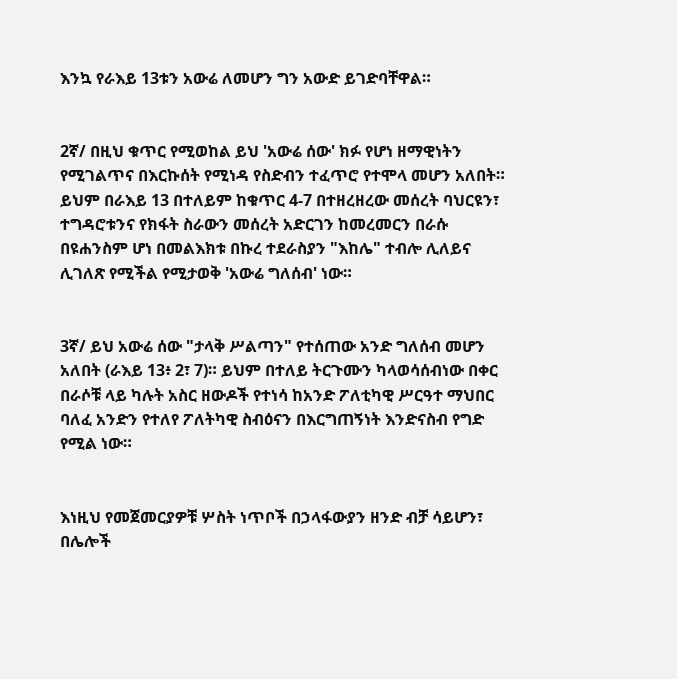እንኳ የራእይ 13ቱን አውሬ ለመሆን ግን አውድ ይገድባቸዋል።


2ኛ/ በዚህ ቁጥር የሚወከል ይህ 'አውሬ ሰው' ክፉ የሆነ ዘማዊነትን የሚገልጥና በእርኩሰት የሚነዳ የስድብን ተፈጥሮ የተሞላ መሆን አለበት። ይህም በራእይ 13 በተለይም ከቁጥር 4-7 በተዘረዘረው መሰረት ባህርዩን፣ ተግዳሮቱንና የክፋት ስራውን መሰረት አድርገን ከመረመርን በራሱ በዩሐንስም ሆነ በመልእክቱ በኩረ ተደራስያን "እከሌ" ተብሎ ሊለይና ሊገለጽ የሚችል የሚታወቅ 'አውሬ ግለሰብ' ነው።


3ኛ/ ይህ አውሬ ሰው "ታላቅ ሥልጣን" የተሰጠው አንድ ግለሰብ መሆን አለበት (ራእይ 13፥ 2፣ 7)። ይህም በተለይ ትርጉሙን ካላወሳሰብነው በቀር በራሶቹ ላይ ካሉት አስር ዘውዶች የተነሳ ከአንድ ፖለቲካዊ ሥርዓተ ማህበር ባለፈ አንድን የተለየ ፖለትካዊ ስብዕናን በእርግጠኝነት እንድናስብ የግድ የሚል ነው።


እነዚህ የመጀመርያዎቹ ሦስት ነጥቦች በኃላፋውያን ዘንድ ብቻ ሳይሆን፣ በሌሎች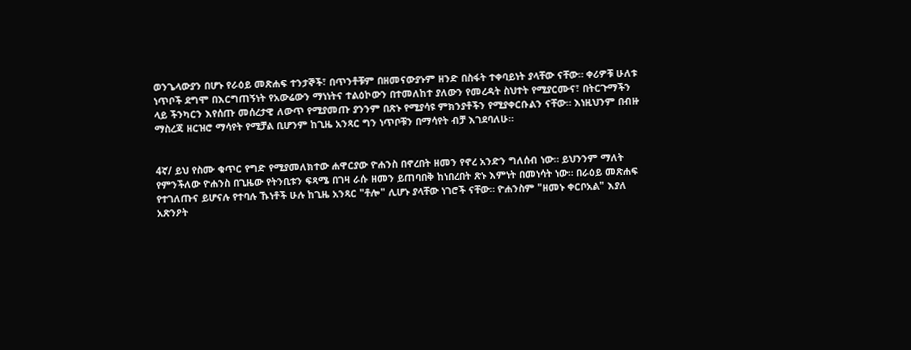ወንጌላውያን በሆኑ የራዕይ መጽሐፍ ተንታኞች፣ በጥንቶቹም በዘመናውያኑም ዘንድ በስፋት ተቀባይነት ያላቸው ናቸው። ቀሪዎቹ ሁለቱ ነጥቦች ደግሞ በእርግጠኝነት የአውሬውን ማነነትና ተልዕኮውን በተመለከተ ያለውን የመረዳት ስህተት የሚያርሙና፣ በትርጉማችን ላይ ችንካርን እየሰጡ መሰረታዊ ለውጥ የሚያመጡ ያንንም በጽኑ የሚያሳዩ ምክንያቶችን የሚያቀርቡልን ናቸው። እነዚህንም በብዙ ማስረጃ ዘርዝሮ ማሳየት የሚቻል ቢሆንም ከጊዜ አንጻር ግን ነጥቦቹን በማሳየት ብቻ እገደባለሁ።


4ኛ/ ይህ የስሙ ቁጥር የግድ የሚያመለክተው ሐዋርያው ዮሐንስ በኖረበት ዘመን የኖረ አንድን ግለሰብ ነው። ይህንንም ማለት የምንችለው ዮሐንስ በጊዜው የትንቢቱን ፍጻሜ በገዛ ራሱ ዘመን ይጠባበቅ ከነበረበት ጽኑ እምነት በመነሳት ነው። በራዕይ መጽሐፍ የተገለጡና ይሆናሉ የተባሉ ኹነቶች ሁሉ ከጊዜ አንጻር "ቶሎ" ሊሆኑ ያላቸው ነገሮች ናቸው። ዮሐንስም "ዘመኑ ቀርቦአል" እያለ አጽንዖት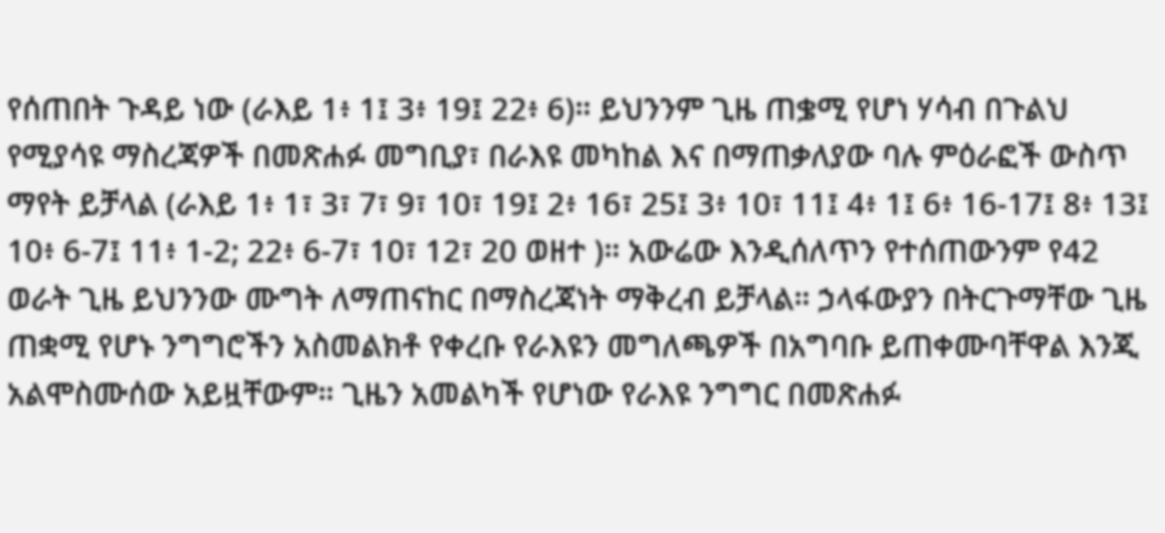የሰጠበት ጉዳይ ነው (ራእይ 1፥ 1፤ 3፥ 19፤ 22፥ 6)። ይህንንም ጊዜ ጠቌሚ የሆነ ሃሳብ በጉልህ የሚያሳዩ ማስረጃዎች በመጽሐፉ መግቢያ፣ በራእዩ መካከል እና በማጠቃለያው ባሉ ምዕራፎች ውስጥ ማየት ይቻላል (ራእይ 1፥ 1፣ 3፣ 7፣ 9፣ 10፣ 19፤ 2፥ 16፣ 25፤ 3፥ 10፣ 11፤ 4፥ 1፤ 6፥ 16-17፤ 8፥ 13፤ 10፥ 6-7፤ 11፥ 1-2; 22፥ 6-7፣ 10፣ 12፣ 20 ወዘተ )። አውሬው እንዲሰለጥን የተሰጠውንም የ42 ወራት ጊዜ ይህንንው ሙግት ለማጠናከር በማስረጃነት ማቅረብ ይቻላል። ኃላፋውያን በትርጉማቸው ጊዜ ጠቋሚ የሆኑ ንግግሮችን አስመልክቶ የቀረቡ የራእዩን መግለጫዎች በአግባቡ ይጠቀሙባቸዋል እንጂ አልሞስሙሰው አይዟቸውም። ጊዜን አመልካች የሆነው የራእዩ ንግግር በመጽሐፉ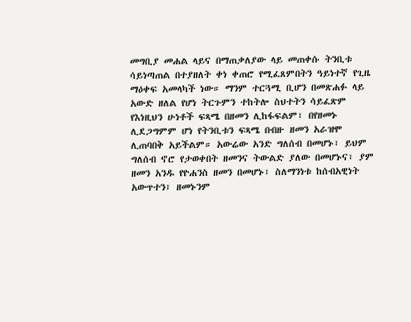መግቢያ መሐል ላይና በማጠቃለያው ላይ መጠቀሱ ትንቢቱ ሳይነጣጠል በተያዘለት ቀነ ቀጠሮ የሚፈጸምበትን ዓይነተኛ የጊዜ ማዕቀፍ አመላካች ነው። ማንም ተርጓሚ ቢሆን በመጽሐፉ ላይ አውድ ዘለል የሆነ ትርጉምን ተከትሎ ስህተትን ሳይፈጽም የእነዚህን ሁነቶች ፍጻሜ በዘመን ሊከፋፍልም፣ በየዘመኑ ሊደጋግምም ሆነ የትንቢቱን ፍጻሜ በብዙ ዘመን አራዝሞ ሊጠባበቅ አይችልም። አውሬው አንድ ግለሰብ በመሆኑ፣ ይህም ግለሰብ ኖሮ የታወቀበት ዘመንና ትውልድ ያለው በመሆኑና፣ ያም ዘመን አንዱ የዮሐንስ ዘመን በመሆኑ፣ ስለማንነቱ ከሰብአዊነት አውጥተን፣ ዘመኑንም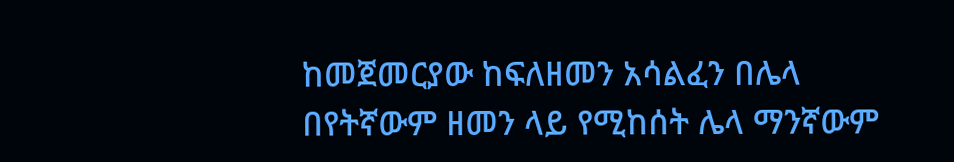ከመጀመርያው ከፍለዘመን አሳልፈን በሌላ በየትኛውም ዘመን ላይ የሚከሰት ሌላ ማንኛውም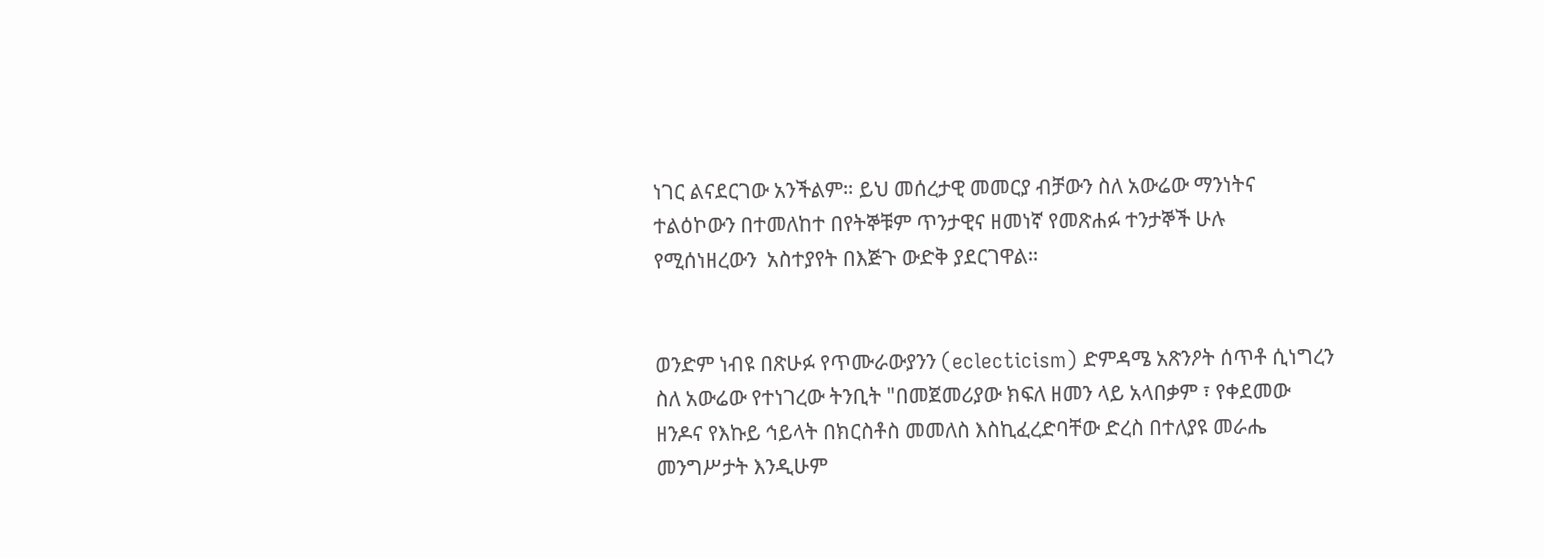ነገር ልናደርገው አንችልም። ይህ መሰረታዊ መመርያ ብቻውን ስለ አውሬው ማንነትና ተልዕኮውን በተመለከተ በየትኞቹም ጥንታዊና ዘመነኛ የመጽሐፉ ተንታኞች ሁሉ የሚሰነዘረውን  አስተያየት በእጅጉ ውድቅ ያደርገዋል።


ወንድም ነብዩ በጽሁፉ የጥሙራውያንን (eclecticism) ድምዳሜ አጽንዖት ሰጥቶ ሲነግረን ስለ አውሬው የተነገረው ትንቢት "በመጀመሪያው ክፍለ ዘመን ላይ አላበቃም ፣ የቀደመው ዘንዶና የእኩይ ኅይላት በክርስቶስ መመለስ እስኪፈረድባቸው ድረስ በተለያዩ መራሔ መንግሥታት እንዲሁም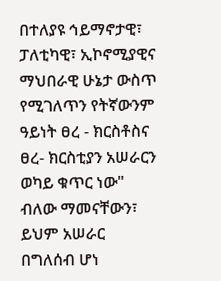በተለያዩ ኅይማኖታዊ፣ ፓለቲካዊ፣ ኢኮኖሚያዊና ማህበራዊ ሁኔታ ውስጥ የሚገለጥን የትኛውንም ዓይነት ፀረ - ክርስቶስና ፀረ- ክርስቲያን አሠራርን ወካይ ቁጥር ነው" ብለው ማመናቸውን፣  ይህም አሠራር በግለሰብ ሆነ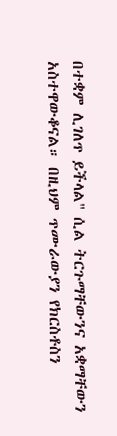በተቋም ሊገለጥ ይችላል" ሲል ትርጉማቸውንና አቋማቸውን አስተዋውቆናል። በዚህም ጥሙራውያን የክርስቶስን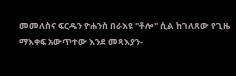መመለስና ፍርዱን ዮሐንስ በራእዩ "ቶሎ" ሲል ከገለጸው የጊዜ ማእቀፍ አውጥተው እንደ መጻእያን-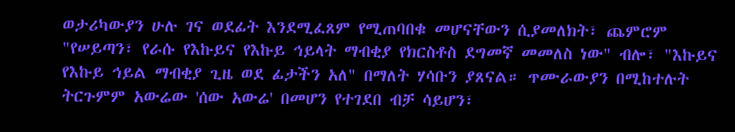ወታሪካውያን ሁሉ ገና ወደፊት እንደሚፈጸም የሚጠባበቁ መሆናቸውን ሲያመለክት፣ ጨምሮም "የሠይጣን፣ የራሱ የእኩይና የእኩይ ኅይላት ማብቂያ የክርስቶስ ደግመኛ መመለስ ነው" ብሎ፣ "እኩይና የእኩይ ኅይል ማብቂያ ጊዜ ወደ ፊታችን አለ" በማለት ሃሳቡን ያጸናል። ጥሙራውያን በሚከተሉት ትርጉምም አውሬው 'ሰው አውሬ' በመሆን የተገደበ ብቻ ሳይሆን፣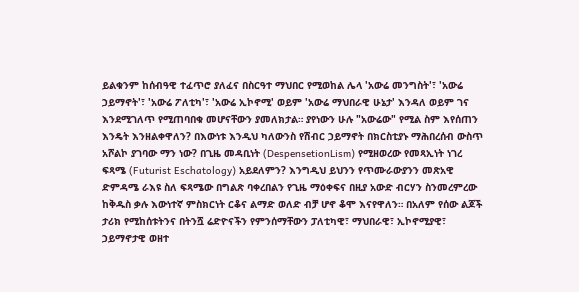ይልቁንም ከሰብዓዊ ተፈጥሮ ያለፈና በስርዓተ ማህበር የሚወከል ሌላ 'አውሬ መንግስት'፣ 'አውሬ ኃይማኖት'፣ 'አውሬ ፖለቲካ'፣ 'አውሬ ኢኮኖሚ' ወይም 'አውሬ ማህበራዊ ሁኔታ' እንዳለ ወይም ገና እንደሚገለጥ የሚጠባበቁ መሆናቸውን ያመለክታል። ያየነውን ሁሉ "አውሬው" የሚል ስም እየሰጠን እንዴት እንዘልቀዋለን? በእውነቱ እንዲህ ካለውንስ የሽብር ኃይማኖት በክርስቲያኑ ማሕበረሰብ ውስጥ አሾልኮ ያገባው ማን ነው? በጊዜ መዳቢነት (DespensetionLism) የሚዘወረው የመጻኢነት ነገረ ፍጻሜ (Futurist Eschatology) አይደለምን? እንግዲህ ይህንን የጥሙራውያንን መጽአዊ ድምዳሜ ራእዩ ስለ ፍጻሜው በግልጽ ባቀረበልን የጊዜ ማዕቀፍና በዚያ አውድ ብርሃን ስንመረምረው ከቅዱስ ቃሉ እውነተኛ ምስክርነት ርቆና ልማድ ወለድ ብቻ ሆኖ ቆሞ እናየዋለን። በአለም የሰው ልጆች ታሪክ የሚከሰቱትንና በትንሿ ሬድዮናችን የምንሰማቸውን ፓለቲካዊ፣ ማህበራዊ፣ ኢኮኖሚያዊ፣ ኃይማኖታዊ ወዘተ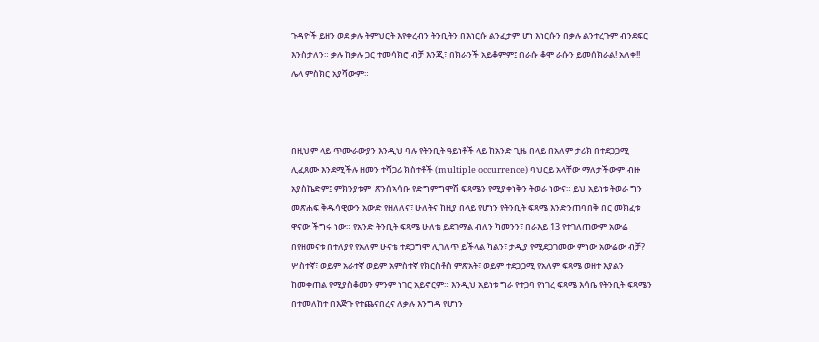ጉዳዮች ይዘን ወደ ቃሉ ትምህርት እየቀረብን ትንቢትን በእነርሱ ልንፈታም ሆነ እነርሱን በቃሉ ልንተረጉም ብንደፍር እንስታለን። ቃሉ ከቃሉ ጋር ተመሳክሮ ብቻ እንጂ፣ በክራንች አይቆምም፤ በራሱ ቆሞ ራሱን ይመሰክራል! አለቀ!! ሌላ ምስክር አያሻውም።



በዚህም ላይ ጥሙራውያን እንዲህ ባሉ የትንቢት ዓይነቶች ላይ ከአንድ ጊዜ በላይ በአለም ታሪክ በተደጋጋሚ ሊፈጸሙ እንደሚችሉ ዘመን ተሻጋሪ ክስተቶች (multiple occurrence) ባህርይ አላቸው ማለታችውም ብዙ አያስኬድም፤ ምክንያቱም  ጽንሰኣሳቡ የድግምግሞሽ ፍጻሜን የሚያቀነቅን ትወራ ነውና። ይህ አይነቱ ትወራ ግን መጽሐፍ ቅዱሳዊውን አውድ የዘለለና፣ ሁለትና ከዚያ በላይ የሆነን የትንቢት ፍጻሜ እንድንጠባበቅ በር መክፈቱ ዋናው ችግሩ ነው። የአንድ ትንቢት ፍጻሜ ሁለቴ ይደገማል ብለን ካመንን፣ በራእይ 13 የተገለጠውም አውሬ በየዘመናቱ በተለያየ የአለም ሁናቴ ተደጋግሞ ሊገለጥ ይችላል ካልን፣ ታዲያ የሚደጋገመው ምነው አውሬው ብቻ? ሦስተኛ፣ ወይም አራተኛ ወይም አምስተኛ የክርስቶስ ምጽአት፣ ወይም ተደጋጋሚ የአለም ፍጻሜ ወዘተ እያልን ከመቀጠል የሚያስቆመን ምንም ነገር አይኖርም። እንዲህ አይነቱ ግራ የተጋባ የነገረ ፍጻሜ እሳቤ የትንቢት ፍጻሜን በተመለከተ በእጅጉ የተጨናበረና ለቃሉ እንግዳ የሆነን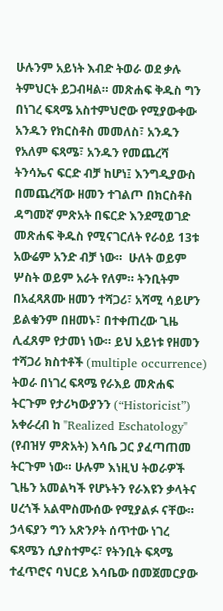ሁሉንም አይነት እብድ ትወራ ወደ ቃሉ ትምህርት ይጋብዛል። መጽሐፍ ቅዱስ ግን በነገረ ፍጻሜ አስተምህሮው የሚያውቀው አንዱን የክርስቶስ መመለስ፣ አንዱን የአለም ፍጻሜ፣ አንዱን የመጨረሻ ትንሳኤና ፍርድ ብቻ ከሆነ፤ እንግዲያውስ በመጨረሻው ዘመን ተገልጦ በክርስቶስ ዳግመኛ ምጽአት በፍርድ እንደሚወገድ መጽሐፍ ቅዱስ የሚናገርለት የራዕይ 13ቱ አውሬም አንድ ብቻ ነው።  ሁለት ወይም ሦስት ወይም አራት የለም። ትንቢትም በአፈጻጸሙ ዘመን ተሻጋሪ፣ አሻሚ ሳይሆን ይልቁንም በዘመኑ፣ በተቀጠረው ጊዜ ሊፈጸም የታመነ ነው። ይህ አይነቱ የዘመን ተሻጋሪ ክስተቶች (multiple occurrence) ትወራ በነገረ ፍጻሜ የራእይ መጽሐፍ ትርጉም የታሪካውያንን (“Historicist”) አቀራረብ ከ "Realized Eschatology" (የብዝሃ ምጽአት) እሳቤ ጋር ያፈጣጠመ ትርጉም ነው። ሁሉም እነዚህ ትወራዎች ጊዜን አመልካች የሆኑትን የራእዩን ቃላትና ሀረጎች አልሞስሙሰው የሚያልፉ ናቸው። ኃላፍያን ግን አጽንዖት ሰጥተው ነገረ ፍጻሜን ሲያስተምሩ፣ የትንቢት ፍጻሜ ተፈጥሮና ባህርይ እሳቤው በመጀመርያው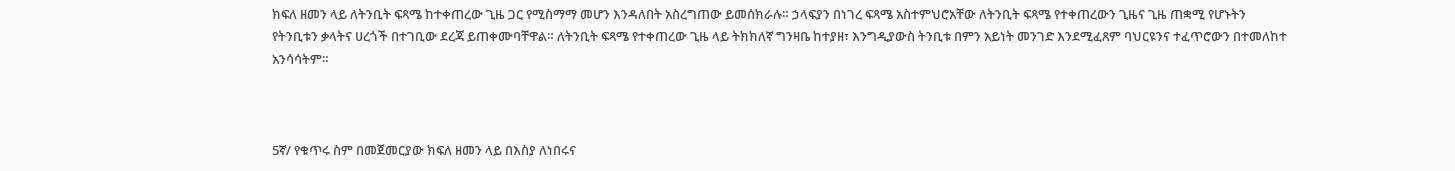ክፍለ ዘመን ላይ ለትንቢት ፍጻሜ ከተቀጠረው ጊዜ ጋር የሚስማማ መሆን እንዳለበት አስረግጠው ይመሰክራሉ። ኃላፍያን በነገረ ፍጻሜ አስተምህሮአቸው ለትንቢት ፍጻሜ የተቀጠረውን ጊዜና ጊዜ ጠቋሚ የሆኑትን የትንቢቱን ቃላትና ሀረጎች በተገቢው ደረጃ ይጠቀሙባቸዋል። ለትንቢት ፍጻሜ የተቀጠረው ጊዜ ላይ ትክክለኛ ግንዛቤ ከተያዘ፣ እንግዲያውስ ትንቢቱ በምን አይነት መንገድ እንደሚፈጸም ባህርዩንና ተፈጥሮውን በተመለከተ አንሳሳትም።



5ኛ/ የቁጥሩ ስም በመጀመርያው ክፍለ ዘመን ላይ በእስያ ለነበሩና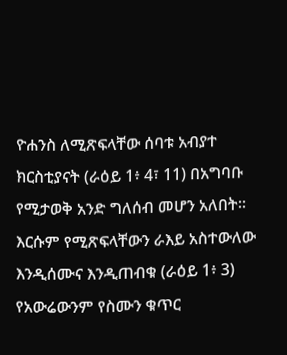ዮሐንስ ለሚጽፍላቸው ሰባቱ አብያተ ክርስቲያናት (ራዕይ 1፥ 4፣ 11) በአግባቡ የሚታወቅ አንድ ግለሰብ መሆን አለበት። እርሱም የሚጽፍላቸውን ራእይ አስተውለው እንዲሰሙና እንዲጠብቁ (ራዕይ 1፥ 3) የአውሬውንም የስሙን ቁጥር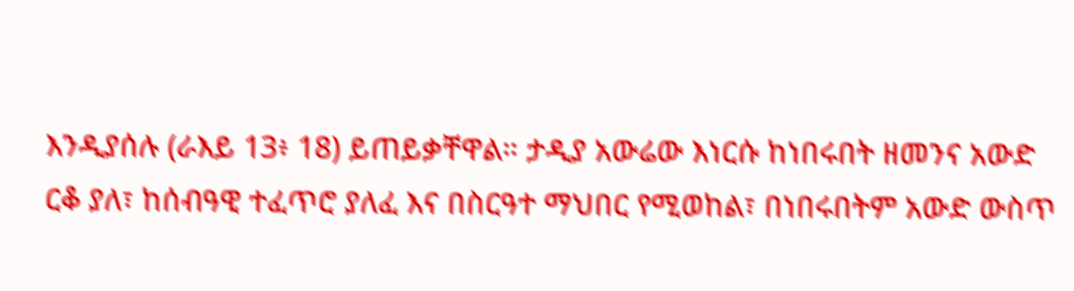እንዲያሰሉ (ራእይ 13፥ 18) ይጠይቃቸዋል። ታዲያ አውሬው እነርሱ ከነበሩበት ዘመንና አውድ ርቆ ያለ፣ ከሰብዓዊ ተፈጥሮ ያለፈ እና በስርዓተ ማህበር የሚወከል፣ በነበሩበትም አውድ ውስጥ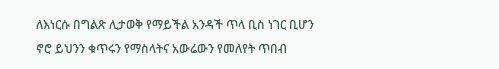ለእነርሱ በግልጽ ሊታወቅ የማይችል አንዳች ጥላ ቢስ ነገር ቢሆን ኖሮ ይህንን ቁጥሩን የማስላትና አውሬውን የመለየት ጥበብ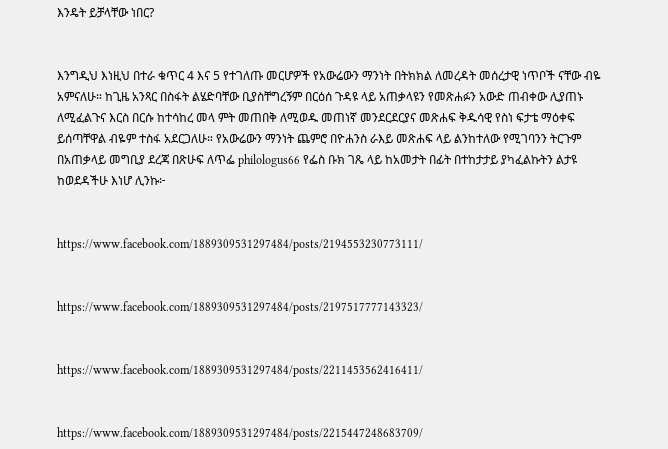እንዴት ይቻላቸው ነበር?


እንግዲህ እነዚህ በተራ ቁጥር 4 እና 5 የተገለጡ መርሆዎች የአውሬውን ማንነት በትክክል ለመረዳት መሰረታዊ ነጥቦች ናቸው ብዬ አምናለሁ። ከጊዜ አንጻር በስፋት ልሄድባቸው ቢያስቸግረኝም በርዕሰ ጉዳዩ ላይ አጠቃላዩን የመጽሐፉን አውድ ጠብቀው ሊያጠኑ ለሚፈልጉና እርስ በርሱ ከተሳከረ መላ ምት መጠበቅ ለሚወዱ መጠነኛ መንደርደርያና መጽሐፍ ቅዱሳዊ የስነ ፍታቴ ማዕቀፍ ይሰጣቸዋል ብዬም ተስፋ አደርጋለሁ። የአውሬውን ማንነት ጨምሮ በዮሐንስ ራእይ መጽሐፍ ላይ ልንከተለው የሚገባንን ትርጉም በአጠቃላይ መግቢያ ደረጃ በጽሁፍ ለጥፌ philologus66 የፌስ ቡክ ገጼ ላይ ከአመታት በፊት በተከታታይ ያካፈልኩትን ልታዩ ከወደዳችሁ እነሆ ሊንኩ፦


https://www.facebook.com/1889309531297484/posts/2194553230773111/


https://www.facebook.com/1889309531297484/posts/2197517777143323/


https://www.facebook.com/1889309531297484/posts/2211453562416411/


https://www.facebook.com/1889309531297484/posts/2215447248683709/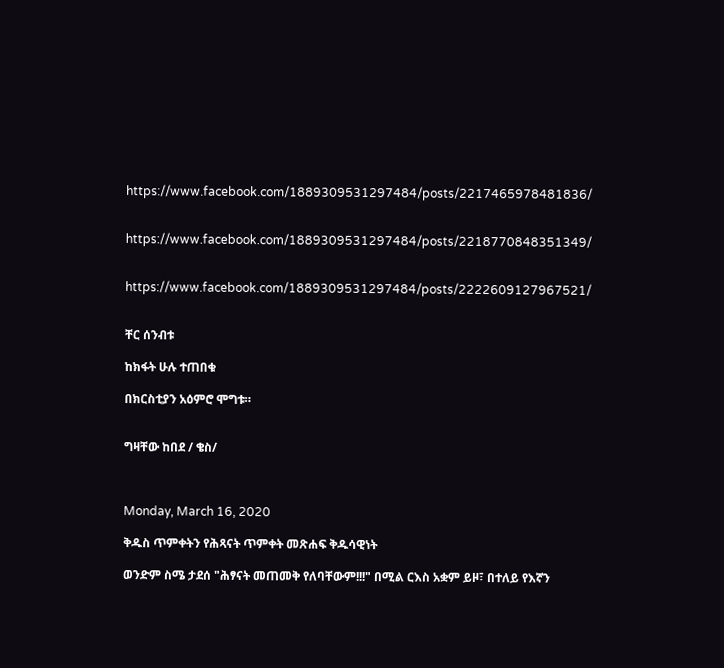https://www.facebook.com/1889309531297484/posts/2217465978481836/


https://www.facebook.com/1889309531297484/posts/2218770848351349/


https://www.facebook.com/1889309531297484/posts/2222609127967521/


ቸር ሰንብቱ

ከክፋት ሁሉ ተጠበቁ

በክርስቲያን አዕምሮ ሞግቱ።


ግዛቸው ከበደ / ቄስ/



Monday, March 16, 2020

ቅዱስ ጥምቀትን የሕጻናት ጥምቀት መጽሐፍ ቅዱሳዊነት

ወንድም ስሜ ታደሰ "ሕፃናት መጠመቅ የለባቸውም!!!" በሚል ርእስ አቋም ይዞ፣ በተለይ የእኛን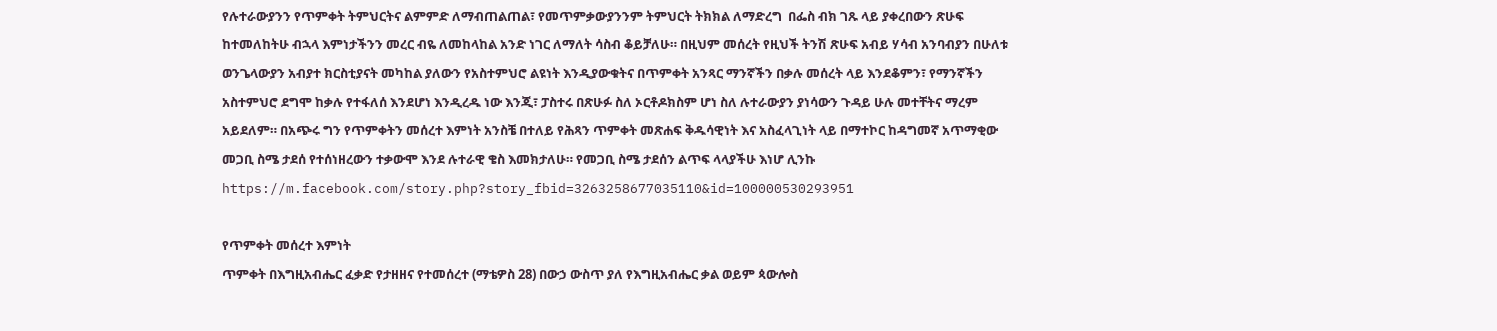የሉተራውያንን የጥምቀት ትምህርትና ልምምድ ለማብጠልጠል፣ የመጥምቃውያንንም ትምህርት ትክክል ለማድረግ  በፌስ ብክ ገጹ ላይ ያቀረበውን ጽሁፍ ከተመለከትሁ ብኋላ እምነታችንን መረር ብዬ ለመከላከል አንድ ነገር ለማለት ሳስብ ቆይቻለሁ። በዚህም መሰረት የዚህች ትንሽ ጽሁፍ አብይ ሃሳብ አንባብያን በሁለቱ ወንጌላውያን አብያተ ክርስቲያናት መካከል ያለውን የአስተምህሮ ልዩነት እንዲያውቁትና በጥምቀት አንጻር ማንኛችን በቃሉ መሰረት ላይ እንደቆምን፣ የማንኛችን አስተምህሮ ደግሞ ከቃሉ የተፋለሰ እንደሆነ እንዲረዱ ነው እንጂ፣ ፓስተሩ በጽሁፉ ስለ ኦርቶዶክስም ሆነ ስለ ሉተራውያን ያነሳውን ጉዳይ ሁሉ መተቸትና ማረም አይደለም። በአጭሩ ግን የጥምቀትን መሰረተ እምነት አንስቼ በተለይ የሕጻን ጥምቀት መጽሐፍ ቅዱሳዊነት እና አስፈላጊነት ላይ በማተኮር ከዳግመኛ አጥማቂው መጋቢ ስሜ ታደሰ የተሰነዘረውን ተቃውሞ እንደ ሉተራዊ ቄስ እመክታለሁ። የመጋቢ ስሜ ታደሰን ልጥፍ ላላያችሁ እነሆ ሊንኩ   https://m.facebook.com/story.php?story_fbid=3263258677035110&id=100000530293951

የጥምቀት መሰረተ እምነት
ጥምቀት በእግዚአብሔር ፈቃድ የታዘዘና የተመሰረተ (ማቴዎስ 28) በውኃ ውስጥ ያለ የእግዚአብሔር ቃል ወይም ጳውሎስ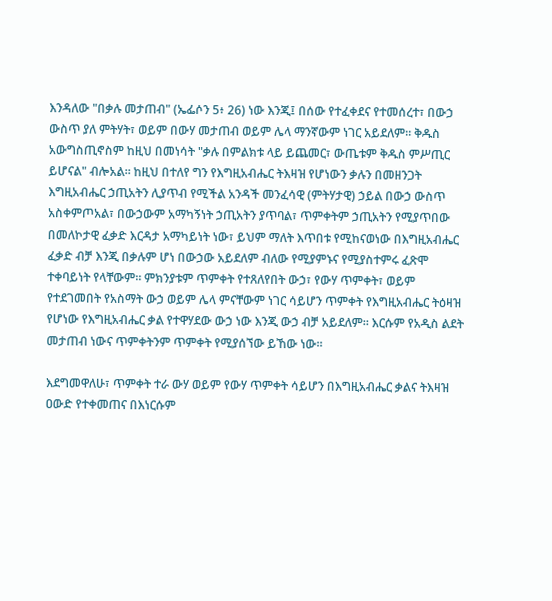እንዳለው "በቃሉ መታጠብ" (ኤፌሶን 5፥ 26) ነው እንጂ፤ በሰው የተፈቀደና የተመሰረተ፣ በውኃ ውስጥ ያለ ምትሃት፣ ወይም በውሃ መታጠብ ወይም ሌላ ማንኛውም ነገር አይደለም። ቅዱስ አውግስጢኖስም ከዚህ በመነሳት "ቃሉ በምልክቱ ላይ ይጨመር፣ ውጤቱም ቅዱስ ምሥጢር ይሆናል" ብሎአል። ከዚህ በተለየ ግን የእግዚአብሔር ትእዛዝ የሆነውን ቃሉን በመዘንጋት እግዚአብሔር ኃጢአትን ሊያጥብ የሚችል አንዳች መንፈሳዊ (ምትሃታዊ) ኃይል በውኃ ውስጥ አስቀምጦአል፣ በውኃውም አማካኝነት ኃጢአትን ያጥባል፣ ጥምቀትም ኃጢአትን የሚያጥበው በመለኮታዊ ፈቃድ እርዳታ አማካይነት ነው፣ ይህም ማለት እጥበቱ የሚከናወነው በእግዚአብሔር ፈቃድ ብቻ እንጂ በቃሉም ሆነ በውኃው አይደለም ብለው የሚያምኑና የሚያስተምሩ ፈጽሞ ተቀባይነት የላቸውም። ምክንያቱም ጥምቀት የተጸለየበት ውኃ፣ የውሃ ጥምቀት፣ ወይም የተደገመበት የአስማት ውኃ ወይም ሌላ ምናቸውም ነገር ሳይሆን ጥምቀት የእግዚአብሔር ትዕዛዝ የሆነው የእግዚአብሔር ቃል የተዋሃደው ውኃ ነው እንጂ ውኃ ብቻ አይደለም። እርሱም የአዲስ ልደት መታጠብ ነውና ጥምቀትንም ጥምቀት የሚያሰኘው ይኸው ነው።

እደግመዋለሁ፣ ጥምቀት ተራ ውሃ ወይም የውሃ ጥምቀት ሳይሆን በእግዚአብሔር ቃልና ትእዛዝ ዐውድ የተቀመጠና በእነርሱም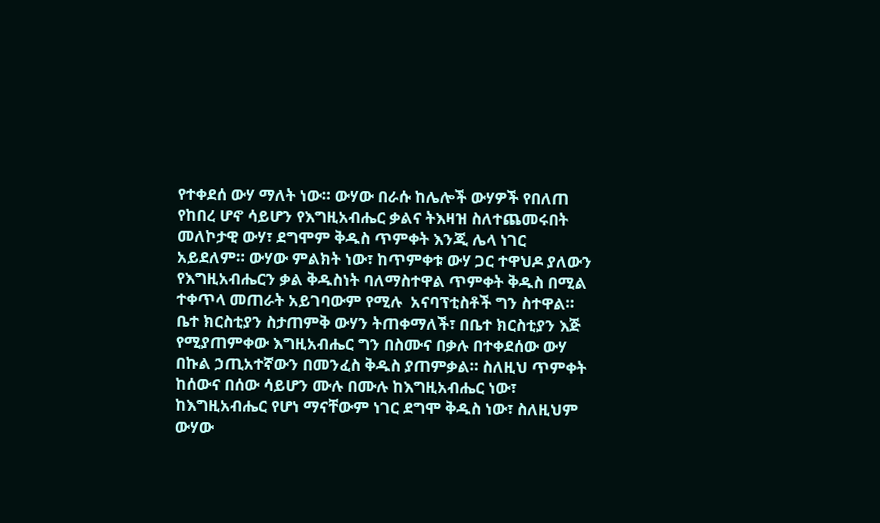የተቀደሰ ውሃ ማለት ነው። ውሃው በራሱ ከሌሎች ውሃዎች የበለጠ የከበረ ሆኖ ሳይሆን የእግዚአብሔር ቃልና ትእዛዝ ስለተጨመሩበት መለኮታዊ ውሃ፣ ደግሞም ቅዱስ ጥምቀት እንጂ ሌላ ነገር አይደለም። ውሃው ምልክት ነው፣ ከጥምቀቱ ውሃ ጋር ተዋህዶ ያለውን የእግዚአብሔርን ቃል ቅዱስነት ባለማስተዋል ጥምቀት ቅዱስ በሚል ተቀጥላ መጠራት አይገባውም የሚሉ  አናባፕቲስቶች ግን ስተዋል። ቤተ ክርስቲያን ስታጠምቅ ውሃን ትጠቀማለች፣ በቤተ ክርስቲያን እጅ የሚያጠምቀው እግዚአብሔር ግን በስሙና በቃሉ በተቀደሰው ውሃ በኩል ኃጢአተኛውን በመንፈስ ቅዱስ ያጠምቃል። ስለዚህ ጥምቀት ከሰውና በሰው ሳይሆን ሙሉ በሙሉ ከእግዚአብሔር ነው፣ ከእግዚአብሔር የሆነ ማናቸውም ነገር ደግሞ ቅዱስ ነው፣ ስለዚህም ውሃው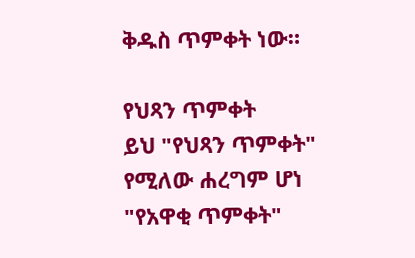ቅዱስ ጥምቀት ነው።

የህጻን ጥምቀት
ይህ "የህጻን ጥምቀት" የሚለው ሐረግም ሆነ "የአዋቂ ጥምቀት"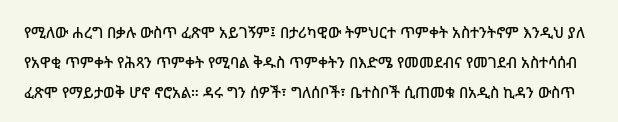የሚለው ሐረግ በቃሉ ውስጥ ፈጽሞ አይገኝም፤ በታሪካዊው ትምህርተ ጥምቀት አስተንትኖም እንዲህ ያለ የአዋቂ ጥምቀት የሕጻን ጥምቀት የሚባል ቅዱስ ጥምቀትን በእድሜ የመመደብና የመገደብ አስተሳሰብ ፈጽሞ የማይታወቅ ሆኖ ኖሮአል። ዳሩ ግን ሰዎች፣ ግለሰቦች፣ ቤተስቦች ሲጠመቁ በአዲስ ኪዳን ውስጥ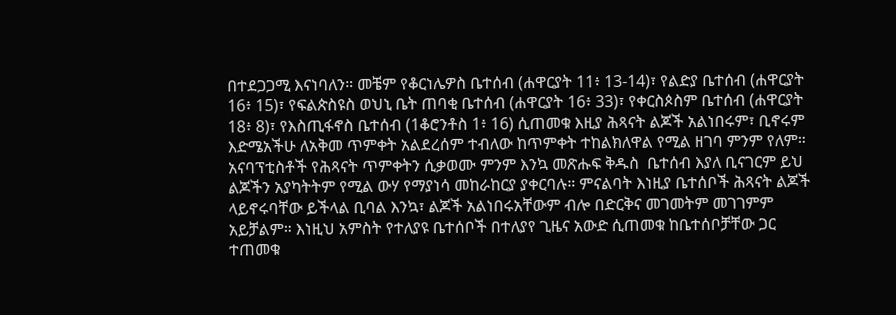በተደጋጋሚ እናነባለን። መቼም የቆርነሌዎስ ቤተሰብ (ሐዋርያት 11፥ 13-14)፣ የልድያ ቤተሰብ (ሐዋርያት 16፥ 15)፣ የፍልጵስዩስ ወህኒ ቤት ጠባቂ ቤተሰብ (ሐዋርያት 16፥ 33)፣ የቀርስጶስም ቤተሰብ (ሐዋርያት 18፥ 8)፣ የእስጢፋኖስ ቤተሰብ (1ቆሮንቶስ 1፥ 16) ሲጠመቁ እዚያ ሕጻናት ልጆች አልነበሩም፣ ቢኖሩም እድሜአችሁ ለአቅመ ጥምቀት አልደረሰም ተብለው ከጥምቀት ተከልክለዋል የሚል ዘገባ ምንም የለም። አናባፕቲስቶች የሕጻናት ጥምቀትን ሲቃወሙ ምንም እንኳ መጽሑፍ ቅዱስ  ቤተሰብ እያለ ቢናገርም ይህ ልጆችን አያካትትም የሚል ውሃ የማያነሳ መከራከርያ ያቀርባሉ። ምናልባት እነዚያ ቤተሰቦች ሕጻናት ልጆች ላይኖሩባቸው ይችላል ቢባል እንኳ፣ ልጆች አልነበሩአቸውም ብሎ በድርቅና መገመትም መገገምም አይቻልም። እነዚህ አምስት የተለያዩ ቤተሰቦች በተለያየ ጊዜና አውድ ሲጠመቁ ከቤተሰቦቻቸው ጋር ተጠመቁ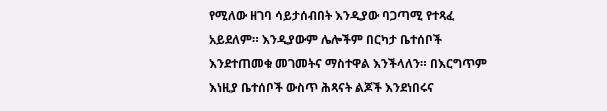የሚለው ዘገባ ሳይታሰብበት እንዲያው ባጋጣሚ የተጻፈ አይደለም። እንዲያውም ሌሎችም በርካታ ቤተሰቦች እንደተጠመቁ መገመትና ማስተዋል እንችላለን። በእርግጥም እነዚያ ቤተሰቦች ውስጥ ሕጻናት ልጆች እንደነበሩና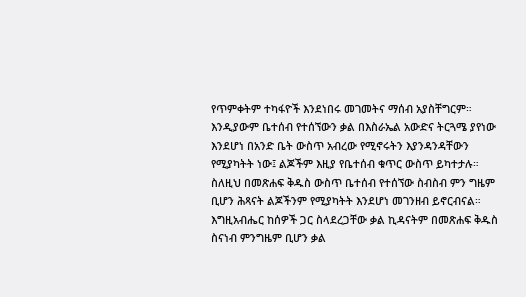የጥምቀትም ተካፋዮች እንደነበሩ መገመትና ማሰብ አያስቸግርም። እንዲያውም ቤተሰብ የተሰኘውን ቃል በእስራኤል አውድና ትርጓሜ ያየነው እንደሆነ በአንድ ቤት ውስጥ አብረው የሚኖሩትን እያንዳንዳቸውን የሚያካትት ነው፤ ልጆችም እዚያ የቤተሰብ ቁጥር ውስጥ ይካተታሉ። ስለዚህ በመጽሐፍ ቅዱስ ውስጥ ቤተሰብ የተሰኘው ስብስብ ምን ግዜም ቢሆን ሕጻናት ልጆችንም የሚያካትት እንደሆነ መገንዘብ ይኖርብናል። እግዚአብሔር ከሰዎች ጋር ስላደረጋቸው ቃል ኪዳናትም በመጽሐፍ ቅዱስ ስናነብ ምንግዜም ቢሆን ቃል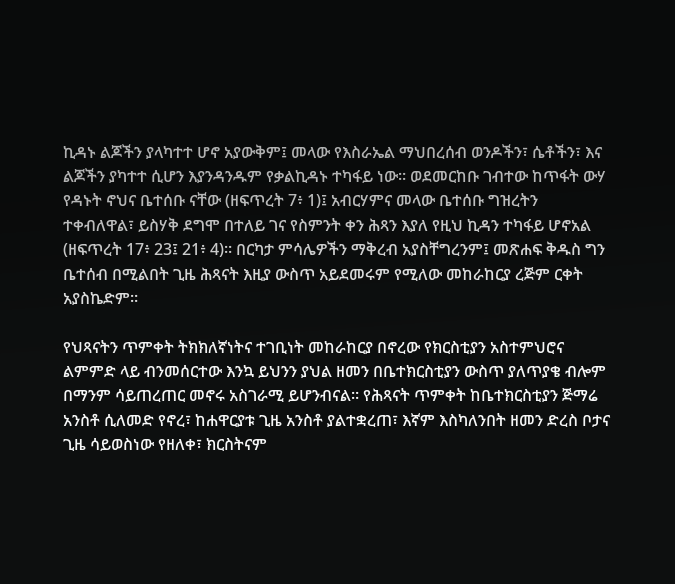ኪዳኑ ልጆችን ያላካተተ ሆኖ አያውቅም፤ መላው የእስራኤል ማህበረሰብ ወንዶችን፣ ሴቶችን፣ እና ልጆችን ያካተተ ሲሆን እያንዳንዱም የቃልኪዳኑ ተካፋይ ነው። ወደመርከቡ ገብተው ከጥፋት ውሃ የዳኑት ኖህና ቤተሰቡ ናቸው (ዘፍጥረት 7፥ 1)፤ አብርሃምና መላው ቤተሰቡ ግዝረትን ተቀብለዋል፣ ይስሃቅ ደግሞ በተለይ ገና የስምንት ቀን ሕጻን እያለ የዚህ ኪዳን ተካፋይ ሆኖአል (ዘፍጥረት 17፥ 23፤ 21፥ 4)። በርካታ ምሳሌዎችን ማቅረብ አያስቸግረንም፤ መጽሐፍ ቅዱስ ግን ቤተሰብ በሚልበት ጊዜ ሕጻናት እዚያ ውስጥ አይደመሩም የሚለው መከራከርያ ረጅም ርቀት አያስኬድም።

የህጻናትን ጥምቀት ትክክለኛነትና ተገቢነት መከራከርያ በኖረው የክርስቲያን አስተምህሮና ልምምድ ላይ ብንመሰርተው እንኳ ይህንን ያህል ዘመን በቤተክርስቲያን ውስጥ ያለጥያቄ ብሎም በማንም ሳይጠረጠር መኖሩ አስገራሚ ይሆንብናል። የሕጻናት ጥምቀት ከቤተክርስቲያን ጅማሬ አንስቶ ሲለመድ የኖረ፣ ከሐዋርያቱ ጊዜ አንስቶ ያልተቋረጠ፣ እኛም እስካለንበት ዘመን ድረስ ቦታና ጊዜ ሳይወስነው የዘለቀ፣ ክርስትናም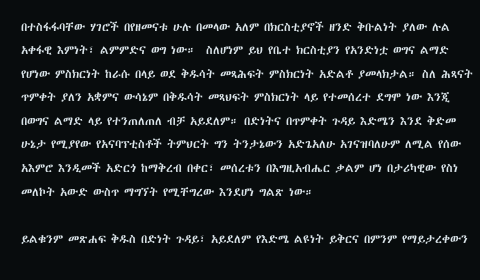በተስፋፋባቸው ሃገሮች በየዘመናቱ ሁሉ በመላው አለም በክርስቲያኖች ዘንድ ቅቡልነት ያለው ሉል አቀፋዊ እምነት፣ ልምምድና ወግ ነው።  ስለሆነም ይህ የቤተ ክርስቲያን የአንድነቷ ወግና ልማድ የሆነው ምስክርነት ከራሱ በላይ ወደ ቅዱሳት መጻሕፍት ምስክርነት አድልቶ ያመላክታል። ስለ ሕጻናት ጥምቀት ያለን አቋምና ውሳኔም በቅዱሳት መጻህፍት ምስክርነት ላይ የተመሰረተ ደግሞ ነው እንጂ በወግና ልማድ ላይ የተንጠለጠለ ብቻ አይደለም። በድነትና በጥምቀት ጉዳይ እድሜን እንደ ቅድመ ሁኔታ የሚያየው የአናባፕቲስቶች ትምህርት ግን ትንታኔውን አድጌአለሁ አገናዝባለሁም ለሚል የሰው አእምሮ እንዲመች አድርጎ ከማቅረብ በቀር፣ መሰረቱን በእግዚአብሔር ቃልም ሆነ በታሪካዊው የስነ መለኮት አውድ ውስጥ ማግኘት የሚቸግረው እንደሆነ ግልጽ ነው።

ይልቁንም መጽሐፍ ቅዱስ በድነት ጉዳይ፣ አይደለም የእድሜ ልዩነት ይቅርና በምንም የማይታረቀውን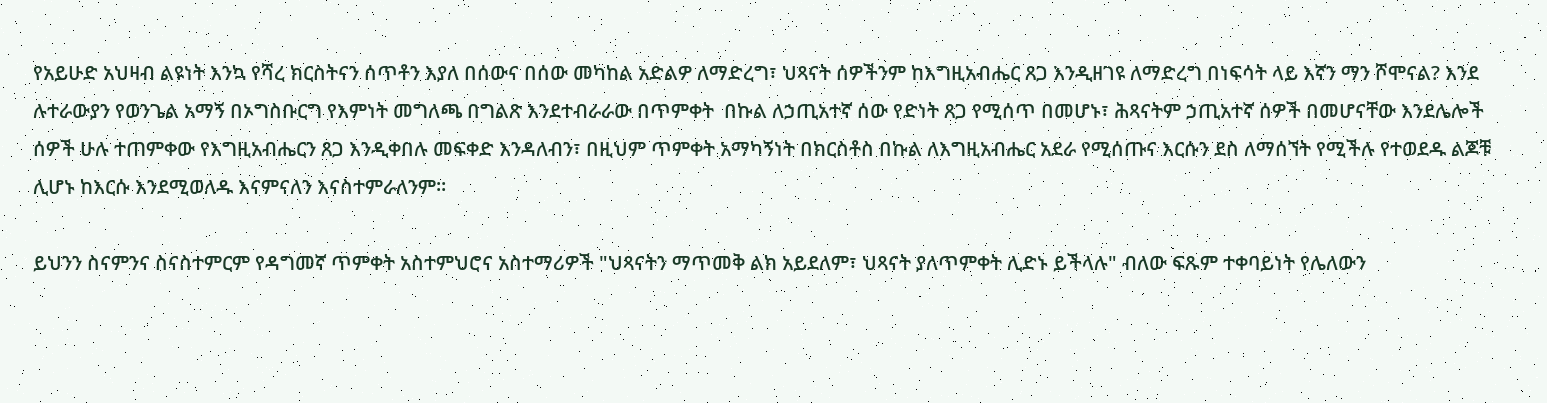የአይሁድ አህዛብ ልዩነት እንኳ የሻረ ክርስትናን ሰጥቶን እያለ በሰውና በሰው መካከል አድልዎ ለማድረግ፣ ህጻናት ሰዎችንም ከእግዚአብሔር ጸጋ እንዲዘገዩ ለማድረግ በነፍሳት ላይ እኛን ማን ሾሞናል? እንደ ሉተራውያን የወንጌል አማኝ በኦግስቡርግ የእምነት መግለጫ በግልጽ እንደተብራራው በጥምቀት  በኩል ለኃጢአተኛ ሰው የድነት ጸጋ የሚሰጥ በመሆኑ፣ ሕጻናትም ኃጢአተኛ ሰዎች በመሆናቸው እንደሌሎች ሰዎች ሁሉ ተጠምቀው የእግዚአብሔርን ጸጋ እንዲቀበሉ መፍቀድ እንዳለብን፣ በዚህም ጥምቀት አማካኝነት በክርስቶስ በኩል ለእግዚአብሔር አደራ የሚሰጡና እርሱን ደስ ለማሰኘት የሚችሉ የተወደዱ ልጆቹ ሊሆኑ ከእርሱ እንደሚወለዱ እናምናለን እናስተምራለንም።

ይህንን ስናምንና ስናስተምርም የዳግመኛ ጥምቀት አስተምህሮና አስተማሪዎች "ህጻናትን ማጥመቅ ልክ አይደለም፣ ህጻናት ያለጥምቀት ሊድኑ ይችላሉ" ብለው ፍጹም ተቀባይነት የሌለውን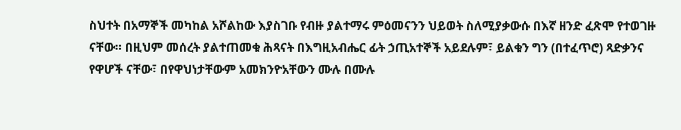ስህተት በአማኞች መካከል አሾልከው እያስገቡ የብዙ ያልተማሩ ምዕመናንን ህይወት ስለሚያቃውሱ በእኛ ዘንድ ፈጽሞ የተወገዙ ናቸው። በዚህም መሰረት ያልተጠመቁ ሕጻናት በእግዚአብሔር ፊት ኃጢአተኞች አይደሉም፣ ይልቁን ግን (በተፈጥሮ) ጻድቃንና የዋሆች ናቸው፣ በየዋህነታቸውም አመክንዮአቸውን ሙሉ በሙሉ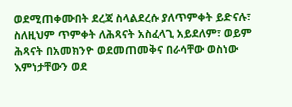ወደሚጠቀሙበት ደረጃ ስላልደረሱ ያለጥምቀት ይድናሉ፣ ስለዚህም ጥምቀት ለሕጻናት አስፈላጊ አይደለም፣ ወይም ሕጻናት በአመክንዮ ወደመጠመቅና በራሳቸው ወስነው እምነታቸውን ወደ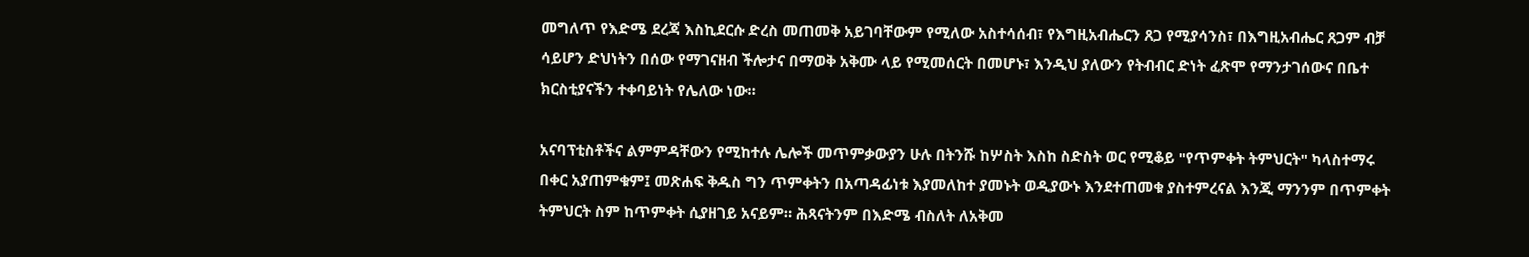መግለጥ የእድሜ ደረጃ እስኪደርሱ ድረስ መጠመቅ አይገባቸውም የሚለው አስተሳሰብ፣ የእግዚአብሔርን ጸጋ የሚያሳንስ፣ በእግዚአብሔር ጸጋም ብቻ ሳይሆን ድህነትን በሰው የማገናዘብ ችሎታና በማወቅ አቅሙ ላይ የሚመሰርት በመሆኑ፣ እንዲህ ያለውን የትብብር ድነት ፈጽሞ የማንታገሰውና በቤተ ክርስቲያናችን ተቀባይነት የሌለው ነው።

አናባፕቲስቶችና ልምምዳቸውን የሚከተሉ ሌሎች መጥምቃውያን ሁሉ በትንሹ ከሦስት እስከ ስድስት ወር የሚቆይ "የጥምቀት ትምህርት" ካላስተማሩ በቀር አያጠምቁም፤ መጽሐፍ ቅዱስ ግን ጥምቀትን በአጣዳፊነቱ እያመለከተ ያመኑት ወዲያውኑ እንደተጠመቁ ያስተምረናል እንጂ ማንንም በጥምቀት ትምህርት ስም ከጥምቀት ሲያዘገይ አናይም። ሕጻናትንም በእድሜ ብስለት ለአቅመ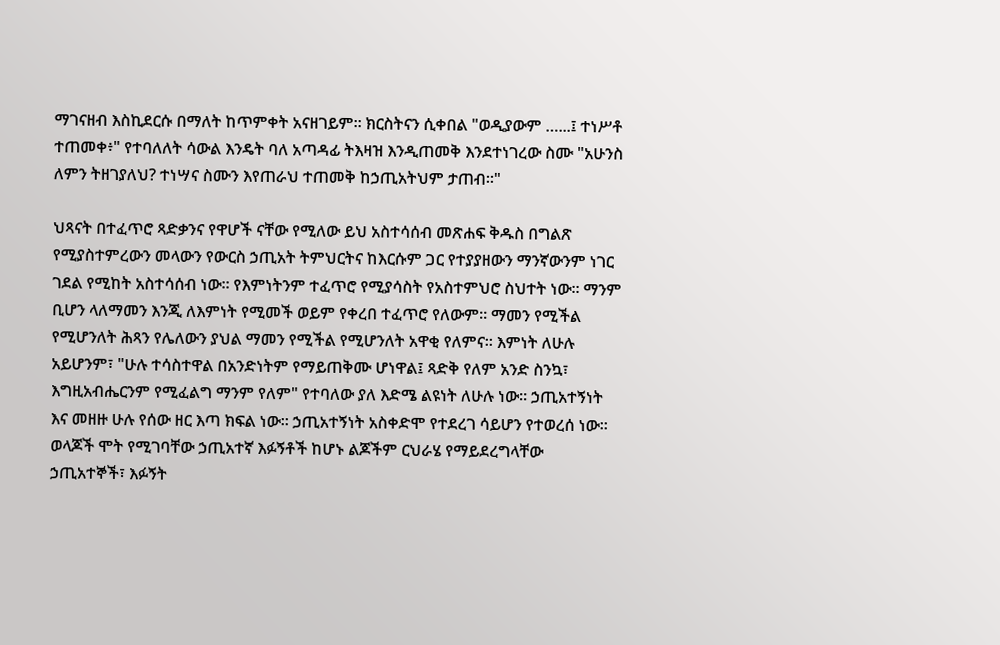ማገናዘብ እስኪደርሱ በማለት ከጥምቀት አናዘገይም። ክርስትናን ሲቀበል "ወዲያውም …...፤ ተነሥቶ ተጠመቀ፥" የተባለለት ሳውል እንዴት ባለ አጣዳፊ ትእዛዝ እንዲጠመቅ እንደተነገረው ስሙ "አሁንስ ለምን ትዘገያለህ? ተነሣና ስሙን እየጠራህ ተጠመቅ ከኃጢአትህም ታጠብ።"

ህጻናት በተፈጥሮ ጻድቃንና የዋሆች ናቸው የሚለው ይህ አስተሳሰብ መጽሐፍ ቅዱስ በግልጽ የሚያስተምረውን መላውን የውርስ ኃጢአት ትምህርትና ከእርሱም ጋር የተያያዘውን ማንኛውንም ነገር ገደል የሚከት አስተሳሰብ ነው። የእምነትንም ተፈጥሮ የሚያሳስት የአስተምህሮ ስህተት ነው። ማንም ቢሆን ላለማመን እንጂ ለእምነት የሚመች ወይም የቀረበ ተፈጥሮ የለውም። ማመን የሚችል የሚሆንለት ሕጻን የሌለውን ያህል ማመን የሚችል የሚሆንለት አዋቂ የለምና። እምነት ለሁሉ አይሆንም፣ "ሁሉ ተሳስተዋል በአንድነትም የማይጠቅሙ ሆነዋል፤ ጻድቅ የለም አንድ ስንኳ፣ እግዚአብሔርንም የሚፈልግ ማንም የለም" የተባለው ያለ እድሜ ልዩነት ለሁሉ ነው። ኃጢአተኝነት እና መዘዙ ሁሉ የሰው ዘር እጣ ክፍል ነው። ኃጢአተኝነት አስቀድሞ የተደረገ ሳይሆን የተወረሰ ነው። ወላጆች ሞት የሚገባቸው ኃጢአተኛ እፉኝቶች ከሆኑ ልጆችም ርህራሄ የማይደረግላቸው  ኃጢአተኞች፣ እፉኝት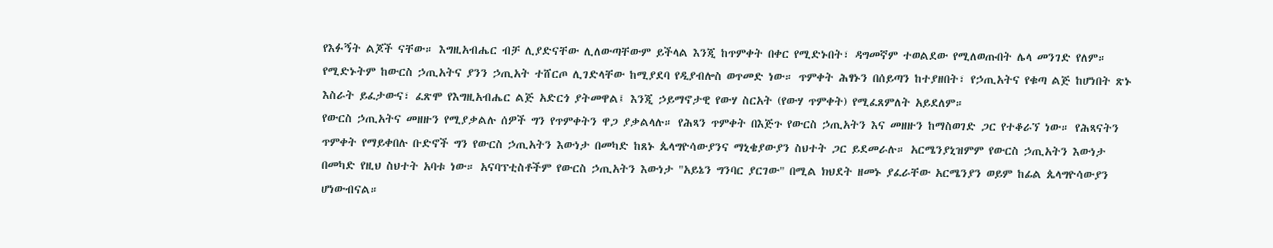የእፉኝት ልጆች ናቸው። እግዚአብሔር ብቻ ሊያድናቸው ሊለውጣቸውም ይችላል እንጂ ከጥምቀት በቀር የሚድኑበት፣ ዳግመኛም ተወልደው የሚለወጡበት ሌላ መንገድ የለም። የሚድኑትም ከውርስ ኃጢአትና ያንን ኃጢአት ተሸርጦ ሊገድላቸው ከሚያደባ የዲያብሎስ ወጥመድ ነው። ጥምቀት ሕፃኑን በሰይጣን ከተያዘበት፣ የኃጢአትና የቁጣ ልጅ ከሆነበት ጽኑ እስራት ይፈታውና፣ ፈጽሞ የእግዚአብሔር ልጅ አድርጎ ያትመዋል፤ እንጂ ኃይማኖታዊ የውሃ ስርአት (የውሃ ጥምቀት) የሚፈጸምለት አይደለም።
የውርስ ኃጢአትና መዘዙን የሚያቃልሉ ሰዎች ግን የጥምቀትን ዋጋ ያቃልላሉ። የሕጻን ጥምቀት በእጅጉ የውርስ ኃጢአትን እና መዘዙን ከማስወገድ ጋር የተቆራኘ ነው። የሕጻናትን ጥምቀት የማይቀበሉ ቡድኖች ግን የውርስ ኃጢአትን እውነታ በመካድ ከጸኑ ጴላግዮሳውያንና ማኒቄያውያን ስህተት ጋር ይደመራሉ። አርሜንያኒዝምም የውርስ ኃጢአትን እውነታ በመካድ የዚህ ስህተት አባቱ ነው። አናባፕቲስቶችም የውርስ ኃጢአትን እውነታ "አይኔን ግንባር ያርገው" በሚል ክህደት ዘመኑ ያፈራቸው አርሜንያን ወይም ከፊል ጴላግዮሳውያን ሆነውብናል።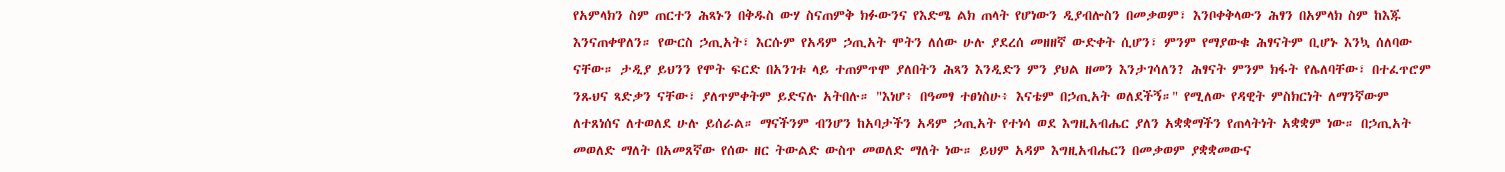የአምላክን ስም ጠርተን ሕጻኑን በቅዱስ ውሃ ስናጠምቅ ክፉውንና የእድሜ ልክ ጠላት የሆነውን ዲያብሎስን በመቃወም፣ እንቦቀቅላውን ሕፃን በአምላክ ስም ከእጁ እንናጠቀዋለን። የውርስ ኃጢአት፣ እርሱም የአዳም ኃጢአት ሞትን ለሰው ሁሉ ያደረሰ መዘዘኛ ውድቀት ሲሆን፣ ምንም የማያውቁ ሕፃናትም ቢሆኑ እንኳ ሰለባው ናቸው። ታዲያ ይህንን የሞት ፍርድ በአንገቱ ላይ ተጠምጥሞ ያለበትን ሕጻን እንዲድን ምን ያህል ዘመን እንታገሳለን? ሕፃናት ምንም ክፋት የሌለባቸው፣ በተፈጥሮም ንጹህና ጻድቃን ናቸው፣ ያለጥምቀትም ይድናሉ አትበሉ። "እነሆ፥ በዓመፃ ተፀነስሁ፥ እናቴም በኃጢአት ወለደችኝ።" የሚለው የዳዊት ምስክርነት ለማንኛውም ለተጸነሰና ለተወለደ ሁሉ ይሰራል። ማናችንም ብንሆን ከአባታችን አዳም ኃጢአት የተነሳ ወደ እግዚአብሔር ያለን አቋቋማችን የጠላትነት አቋቋም ነው። በኃጢአት መወለድ ማለት በአመጸኛው የሰው ዘር ትውልድ ውስጥ መወለድ ማለት ነው። ይህም አዳም እግዚአብሔርን በመቃወም ያቋቋመውና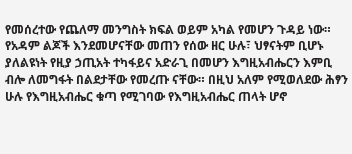የመሰረተው የጨለማ መንግስት ክፍል ወይም አካል የመሆን ጉዳይ ነው። የአዳም ልጆች እንደመሆናቸው መጠን የሰው ዘር ሁሉ፣ ህፃናትም ቢሆኑ ያለልዩነት የዚያ ኃጢአት ተካፋይና አድራጊ በመሆን እግዚአብሔርን እምቢ ብሎ ለመግፋት በልደታቸው የመረጡ ናቸው። በዚህ አለም የሚወለደው ሕፃን ሁሉ የእግዚአብሔር ቁጣ የሚገባው የእግዚአብሔር ጠላት ሆኖ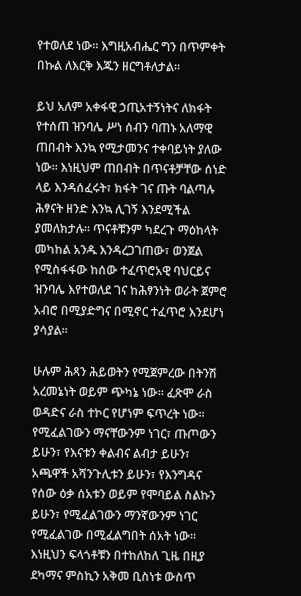የተወለደ ነው። እግዚአብሔር ግን በጥምቀት በኩል ለእርቅ እጁን ዘርግቶለታል።

ይህ አለም አቀፋዊ ኃጢአተኝነትና ለክፋት የተሰጠ ዝንባሌ ሥነ ሰብን ባጠኑ አለማዊ ጠበብት እንኳ የሚታመንና ተቀባይነት ያለው ነው። እነዚህም ጠበብት በጥናቶቻቸው ሰነድ ላይ እንዳሰፈሩት፣ ክፋት ገና ጡት ባልጣሉ ሕፃናት ዘንድ እንኳ ሊገኝ እንደሚችል ያመለክታሉ። ጥናቶቹንም ካደረጉ ማዕከላት መካከል አንዱ እንዳረጋገጠው፣ ወንጀል የሚስፋፋው ከሰው ተፈጥሮአዊ ባህርይና ዝንባሌ እየተወለደ ገና ከሕፃንነት ወራት ጀምሮ አብሮ በሚያድግና በሚኖር ተፈጥሮ እንደሆነ ያሳያል።

ሁሉም ሕጻን ሕይወትን የሚጀምረው በትንሽ አረመኔነት ወይም ጭካኔ ነው። ፈጽሞ ራስ ወዳድና ራስ ተኮር የሆነም ፍጥረት ነው። የሚፈልገውን ማናቸውንም ነገር፣ ጡጦውን ይሁን፣ የእናቱን ቀልብና ልብታ ይሁን፣ አጫዋች አሻንጉሊቱን ይሁን፣ የእንግዳና የሰው ዕቃ ሰአቱን ወይም የሞባይል ስልኩን ይሁን፣ የሚፈልገውን ማንኛውንም ነገር የሚፈልገው በሚፈልግበት ሰአት ነው። እነዚህን ፍላጎቶቹን በተከለከለ ጊዜ በዚያ ደካማና ምስኪን አቅመ ቢስነቱ ውስጥ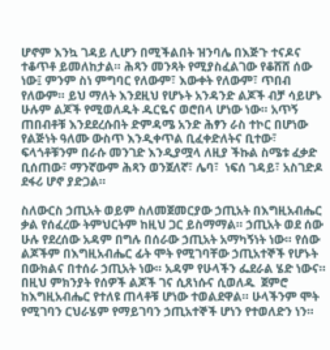ሆኖም እንኳ ገዳይ ሊሆን በሚችልበት ዝንባሌ በእጅጉ ተናዶና ተቆጥቶ ይመለከታል። ሕጻን መንጻት የሚያስፈልገው የቆሸሸ ሰው ነው፤ ምንም ስነ ምግባር የለውም፣ እውቀት የለውም፣ ጥበብ የለውም። ይህ ማለት እንደዚህ የሆኑት አንዳንድ ልጆች ብቻ ሳይሆኑ ሁሉም ልጆች የሚወለዱት ዱርዬና ወሮበላ ሆነው ነው። አጥኝ ጠበብቶቹ እንደደረሱበት ድምዳሜ አንድ ሕፃን ራስ ተኮር በሆነው የልጅነት ዓለሙ ውስጥ እንዲቀጥል ቢፈቀድለትና ቢተው፣ ፍላጎቶቹንም በራሱ መንገድ እንዲያሟላ ለዚያ ችኩል ስሜቱ ፈቃድ ቢሰጠው፣ ማንኛውም ሕጻን ወንጀለኛ፣ ሌባ፣  ነፍሰ ገዳይ፣ አስገድዶ ደፋሪ ሆኖ ያድጋል።

ስለውርስ ኃጢአት ወይም ስለመጀመርያው ኃጢአት በእግዚአብሔር ቃል የሰፈረው ትምህርትም ከዚህ ጋር ይስማማል። ኃጢአት ወደ ሰው ሁሉ የደረሰው አዳም በግሉ በሰራው ኃጢአት አማካኝነት ነው። የሰው ልጆችም በእግዚአብሔር ፊት ሞት የሚገባቸው ኃጢአተኞች የሆኑት በውክልና በተሰራ ኃጢአት ነው። አዳም የሁላችን ፌደራል ሄድ ነውና። በዚህ ምክንያት የሰዎች ልጆች ገና ሲጸነሱና ሲወለዱ  ጀምሮ ከእግዚአብሔር የተለዩ ጠላቶቹ ሆነው ተወልደዋል። ሁላችንም ሞት የሚገባን ርህራሄም የማይገባን ኃጢአተኞች ሆነን የተወለድን ነን።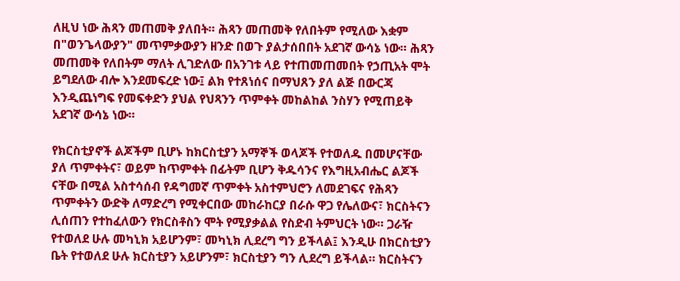ለዚህ ነው ሕጻን መጠመቅ ያለበት። ሕጻን መጠመቅ የለበትም የሚለው እቋም በ"ወንጌላውያን" መጥምቃውያን ዘንድ በወጉ ያልታሰበበት አደገኛ ውሳኔ ነው። ሕጻን መጠመቅ የለበትም ማለት ሊገድለው በአንገቱ ላይ የተጠመጠመበት የኃጢአት ሞት ይግደለው ብሎ እንደመፍረድ ነው፤ ልክ የተጸነሰና በማህጸን ያለ ልጅ በውርጃ እንዲጨነግፍ የመፍቀድን ያህል የህጻንን ጥምቀት መከልከል ንስሃን የሚጠይቅ አደገኛ ውሳኔ ነው።

የክርስቲያኖች ልጆችም ቢሆኑ ከክርስቲያን አማኞች ወላጆች የተወለዱ በመሆናቸው ያለ ጥምቀትና፣ ወይም ከጥምቀት በፊትም ቢሆን ቅዱሳንና የእግዚአብሔር ልጆች ናቸው በሚል አስተሳሰብ የዳግመኛ ጥምቀት አስተምህሮን ለመደገፍና የሕጻን ጥምቀትን ውድቅ ለማድረግ የሚቀርበው መከራከርያ በራሱ ዋጋ የሌለውና፣ ክርስትናን ሊሰጠን የተከፈለውን የክርስቶስን ሞት የሚያቃልል የስድብ ትምህርት ነው። ጋራዥ የተወለደ ሁሉ መካኒክ አይሆንም፣ መካኒክ ሊደረግ ግን ይችላል፤ እንዲሁ በክርስቲያን ቤት የተወለደ ሁሉ ክርስቲያን አይሆንም፣ ክርስቲያን ግን ሊደረግ ይችላል። ክርስትናን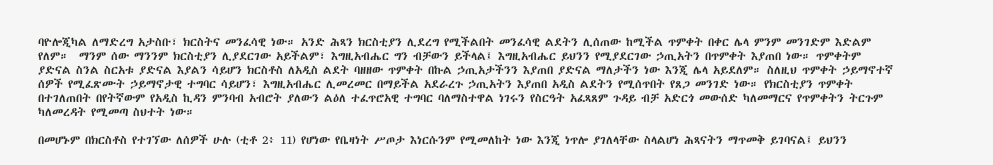ባዮሎጂካል ለማድረግ አታስቡ፣ ክርስትና መንፈሳዊ ነው። አንድ ሕጻን ክርስቲያን ሊደረግ የሚችልበት መንፈሳዊ ልደትን ሊሰጠው ከሚችል ጥምቀት በቀር ሌላ ምንም መንገድም እድልም የለም።  ማንም ሰው ማንንም ክርስቲያን ሊያደርገው አይችልም፣ እግዚአብሔር ግን ብቻውን ይችላል፤ እግዚአብሔር ይህንን የሚያደርገው ኃጢአትን በጥምቀት እያጠበ ነው። ጥምቀትም ያድናል ስንል ስርአቱ ያድናል እያልን ሳይሆን ክርስቶስ ለአዲስ ልደት ባዘዘው ጥምቀት በኩል ኃጢአታችንን እያጠበ ያድናል ማለታችን ነው እንጂ ሌላ አይደለም። ስለዚህ ጥምቀት ኃይማኖተኛ ሰዎች የሚፈጽሙት ኃይማኖታዊ ተግባር ሳይሆን፣ እግዚአብሔር ሊመረመር በማይችል አደራረጉ ኃጢአትን እያጠበ አዲስ ልደትን የሚሰጥበት የጸጋ መንገድ ነው። የክርስቲያን ጥምቀት በተገለጠበት በየትኛውም የአዲስ ኪዳን ምንባብ አብሮት ያለውን ልዕለ ተፈጥሮአዊ ተግባር ባለማስተዋል ነገሩን የስርዓት አፈጻጸም ጉዳይ ብቻ አድርጎ መውሰድ ካለመማርና የጥምቀትን ትርጉም ካለመረዳት የሚመጣ ስህተት ነው።

በመሆኑም በክርስቶስ የተገኘው ለሰዎች ሁሉ (ቲቶ 2፥ 11) የሆነው የቤዛነት ሥጦታ እነርሱንም የሚመለከት ነው እንጂ ነጥሎ ያገለላቸው ስላልሆነ ሕጻናትን ማጥመቅ ይገባናል፤ ይህንን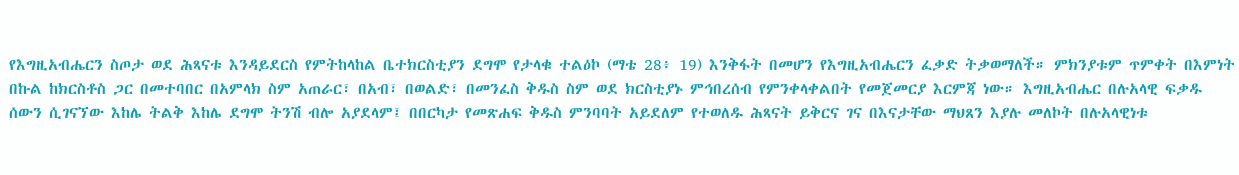የእግዚአብሔርን ስጦታ ወደ ሕጻናቱ እንዳይደርስ የምትከላከል ቤተክርስቲያን ደግሞ የታላቁ ተልዕኮ (ማቴ 28፥ 19) እንቅፋት በመሆን የእግዚአብሔርን ፈቃድ ትቃወማለች። ምክንያቱም ጥምቀት በእምነት በኩል ከክርስቶስ ጋር በመተባበር በአምላክ ስም አጠራር፣ በአብ፣ በወልድ፣ በመንፈስ ቅዱስ ስም ወደ ክርስቲያኑ ምኅበረሰብ የምንቀላቀልበት የመጀመርያ እርምጃ ነው። እግዚአብሔር በሉአላዊ ፍቃዱ ሰውን ሲገናኘው እከሌ ትልቅ እከሌ ደግሞ ትንሽ ብሎ አያደላም፤ በበርካታ የመጽሐፍ ቅዱስ ምንባባት አይደለም የተወለዱ ሕጻናት ይቅርና ገና በእናታቸው ማህጸን እያሉ መለኮት በሉአላዊነቱ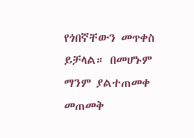የጎበኛቸውን መጥቀስ ይቻላል። በመሆኑም ማንም ያልተጠመቀ መጠመቅ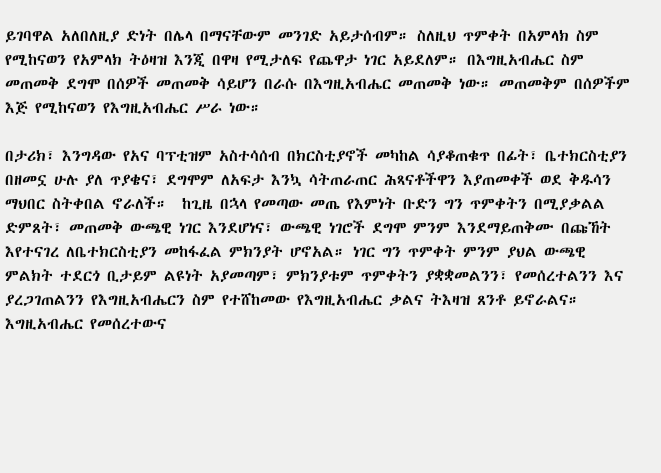ይገባዋል አለበለዚያ ድነት በሌላ በማናቸውም መንገድ አይታሰብም። ስለዚህ ጥምቀት በአምላክ ስም የሚከናወን የአምላክ ትዕዛዝ እንጂ በዋዛ የሚታለፍ የጨዋታ ነገር አይደለም። በእግዚአብሔር ስም መጠመቅ ደግሞ በሰዎች መጠመቅ ሳይሆን በራሱ በእግዚአብሔር መጠመቅ ነው። መጠመቅም በሰዎችም እጅ የሚከናወን የእግዚአብሔር ሥራ ነው።

በታሪክ፣ እንግዳው የአና ባፕቲዝም አስተሳሰብ በክርስቲያኖች መካከል ሳያቆጠቁጥ በፊት፣ ቤተክርስቲያን በዘመኗ ሁሉ ያለ ጥያቄና፣ ደግሞም ለአፍታ እንኳ ሳትጠራጠር ሕጻናቶችዋን እያጠመቀች ወደ ቅዱሳን ማህበር ስትቀበል ኖራለች።  ከጊዜ በኋላ የመጣው መጤ የእምነት ቡድን ግን ጥምቀትን በሚያቃልል ድምጸት፣ መጠመቅ ውጫዊ ነገር እንደሆነና፣ ውጫዊ ነገሮች ደግሞ ምንም እንደማይጠቅሙ በጩኸት እየተናገረ ለቤተክርስቲያን መከፋፈል ምክንያት ሆኖአል። ነገር ግን ጥምቀት ምንም ያህል ውጫዊ ምልክት ተደርጎ ቢታይም ልዩነት አያመጣም፣ ምክንያቱም ጥምቀትን ያቋቋመልንን፣ የመሰረተልንን እና ያረጋገጠልንን የእግዚአብሔርን ስም የተሸከመው የእግዚአብሔር ቃልና ትእዛዝ ጸንቶ ይኖራልና። እግዚአብሔር የመሰረተውና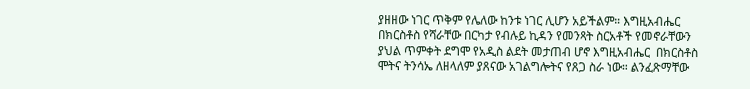ያዘዘው ነገር ጥቅም የሌለው ከንቱ ነገር ሊሆን አይችልም። እግዚአብሔር በክርስቶስ የሻራቸው በርካታ የብሉይ ኪዳን የመንጻት ስርአቶች የመኖራቸውን ያህል ጥምቀት ደግሞ የአዲስ ልደት መታጠብ ሆኖ እግዚአብሔር  በክርስቶስ ሞትና ትንሳኤ ለዘላለም ያጸናው አገልግሎትና የጸጋ ስራ ነው። ልንፈጽማቸው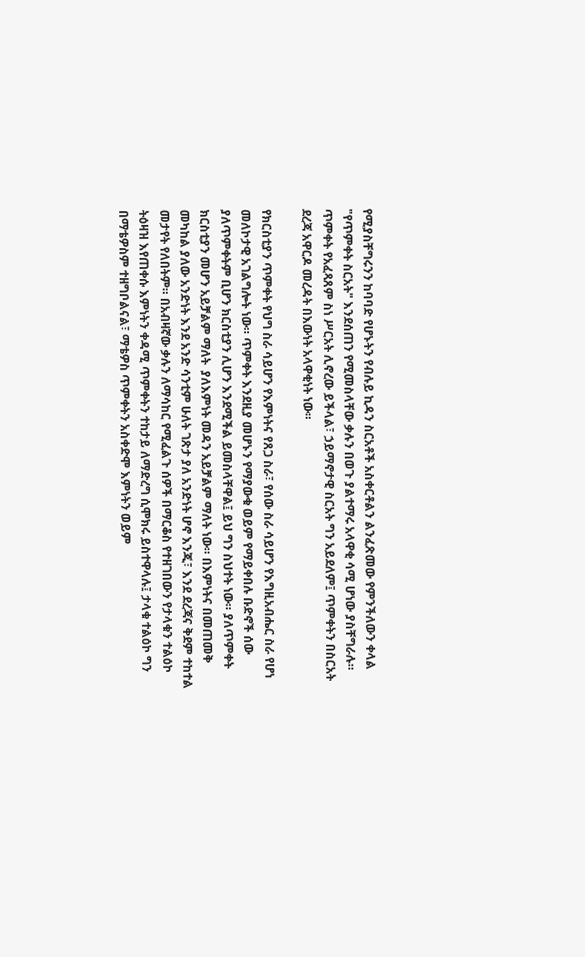የሚያስቸግሩንን ከባባድ የሆኑትን የብሉይ ኪዳን ስርአቶች አስቀርቶልን ልንፈጽመው የምንችለውን ቀላል "የጥምቀት ስርአት" እንደሰጠን የሚመስላቸው ቃሉን በወጉ ያልተማሩ አላዋቂ ሳሚ ሆነው ያስቸግራሉ። ጥምቀት የአፈጻጸም ስነ ሥርአት ሊኖረው ይችላል፣ ኃይማኖታዊ ስርአት ግን አይደለም፤ ጥምቀትን በስርአት ደረጃ አዋርዶ መረዳት በእውነት አላዋቂነት ነው።

የክርስቲያን ጥምቀት የህግ ስራ ሳይሆን የእምነትና የጸጋ ስራ፣ የሰው ስራ ሳይሆን የእግዚአብሔር ስራ የሆነ መለኮታዊ አገልግሎት ነው። ጥምቀት እንደዚያ መሆኑን የማያውቁ ወይም የማይቀበሉ ቡድኖች ሰው ያለጥምቀትም ቢሆን ክርስቲያን ሊሆን እንደሚችል ይመስላቸዋል፤ ይህ ግን ስህተት ነው። ያለጥምቀት ክርስቲያን መሆን አይቻልም ማለት  ያለእምነት መዳን አይቻልም ማለት ነው። በእምነትና በመጠመቅ መካከል ያለው አንድነት እንደ አንድ ሳንቲም ሁለት ገጽታ ያለ አንድነት ሆኖ እንጂ፣ እንደ ደረጃና ቅደም ተከተል መታየት የለበትም። በአብዛኛው ቃሉን ለማሳከር የሚፈልጉ ሰዎች በማርቆስ የተዘገበውን የታላቁን ተልዕኮ ትዕዛዝ እየጠቀሱ እምነትን ቀዳሚ ጥምቀትን ተከታይ ለማድረግ ሲሞክሩ ይስተዋላሉ፤ ታላቁ ተልዕኮ ግን በማቴዎስም ተዘግቦልናል፣ ማቴዎስ ጥምቀትን አስቀድሞ እምነትን ወይም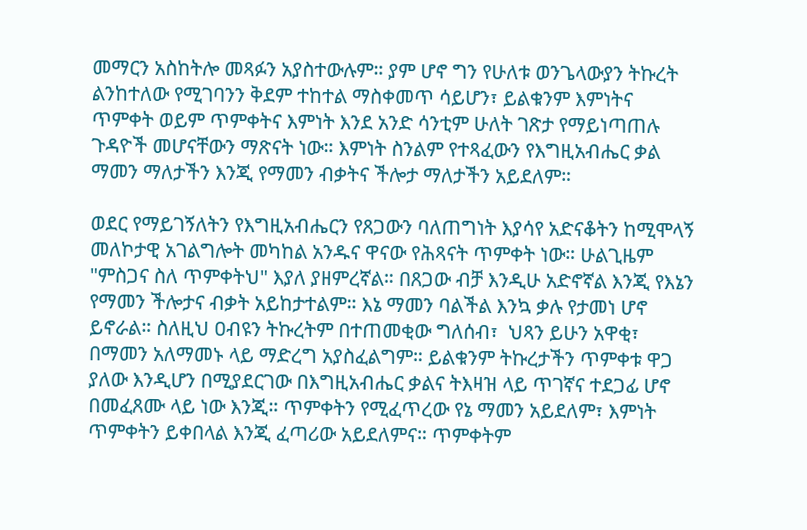መማርን አስከትሎ መጻፉን አያስተውሉም። ያም ሆኖ ግን የሁለቱ ወንጌላውያን ትኩረት ልንከተለው የሚገባንን ቅደም ተከተል ማስቀመጥ ሳይሆን፣ ይልቁንም እምነትና ጥምቀት ወይም ጥምቀትና እምነት እንደ አንድ ሳንቲም ሁለት ገጽታ የማይነጣጠሉ ጉዳዮች መሆናቸውን ማጽናት ነው። እምነት ስንልም የተጻፈውን የእግዚአብሔር ቃል ማመን ማለታችን እንጂ የማመን ብቃትና ችሎታ ማለታችን አይደለም።

ወደር የማይገኝለትን የእግዚአብሔርን የጸጋውን ባለጠግነት እያሳየ አድናቆትን ከሚሞላኝ መለኮታዊ አገልግሎት መካከል አንዱና ዋናው የሕጻናት ጥምቀት ነው። ሁልጊዜም "ምስጋና ስለ ጥምቀትህ" እያለ ያዘምረኛል። በጸጋው ብቻ እንዲሁ አድኖኛል እንጂ የእኔን የማመን ችሎታና ብቃት አይከታተልም። እኔ ማመን ባልችል እንኳ ቃሉ የታመነ ሆኖ ይኖራል። ስለዚህ ዐብዩን ትኩረትም በተጠመቂው ግለሰብ፣  ህጻን ይሁን አዋቂ፣ በማመን አለማመኑ ላይ ማድረግ አያስፈልግም። ይልቁንም ትኩረታችን ጥምቀቱ ዋጋ ያለው እንዲሆን በሚያደርገው በእግዚአብሔር ቃልና ትእዛዝ ላይ ጥገኛና ተደጋፊ ሆኖ በመፈጸሙ ላይ ነው እንጂ። ጥምቀትን የሚፈጥረው የኔ ማመን አይደለም፣ እምነት ጥምቀትን ይቀበላል እንጂ ፈጣሪው አይደለምና። ጥምቀትም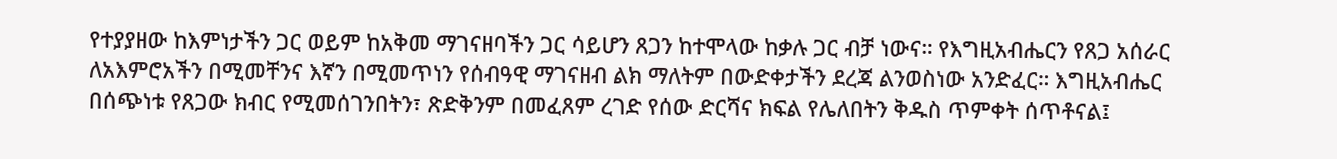የተያያዘው ከእምነታችን ጋር ወይም ከአቅመ ማገናዘባችን ጋር ሳይሆን ጸጋን ከተሞላው ከቃሉ ጋር ብቻ ነውና። የእግዚአብሔርን የጸጋ አሰራር ለአእምሮአችን በሚመቸንና እኛን በሚመጥነን የሰብዓዊ ማገናዘብ ልክ ማለትም በውድቀታችን ደረጃ ልንወስነው አንድፈር። እግዚአብሔር በሰጭነቱ የጸጋው ክብር የሚመሰገንበትን፣ ጽድቅንም በመፈጸም ረገድ የሰው ድርሻና ክፍል የሌለበትን ቅዱስ ጥምቀት ሰጥቶናል፤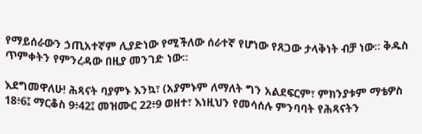የማይሰራውን ኃጢአተኛም ሊያድነው የሚችለው ሰራተኛ የሆነው የጸጋው ታላቅነት ብቻ ነው። ቅዱስ ጥምቀትን የምንረዳው በዚያ መንገድ ነው።

እደግመዋለሁ! ሕጻናት ባያምኑ እንኳ፣ (አያምኑም ለማለት ግን አልደፍርም፣ ምክንያቱም ማቴዎስ 18፥6፤ ማርቆስ 9፥42፤ መዝሙር 22፥9 ወዘተ፣ እነዚህን የመሳሰሉ ምንባባት የሕጻናትን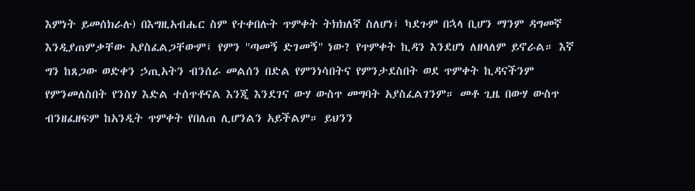እምነት ይመሰክራሉ) በእግዚአብሔር ስም የተቀበሉት ጥምቀት ትክክለኛ ስለሆነ፤ ካደጉም በኋላ ቢሆን ማንም ዳግመኛ እንዲያጠምቃቸው አያስፈልጋቸውም፤ የምን "ጣመኝ ድገመኝ" ነው? የጥምቀት ኪዳን እንደሆነ ለዘላለም ይኖራል። እኛ ግን ከጸጋው ወድቀን ኃጢአትን ብንሰራ መልሰን በድል የምንነሳበትና የምንታደስበት ወደ ጥምቀት ኪዳናችንም የምንመለስበት የንስሃ እድል ተሰጥቶናል እንጂ እንደገና ውሃ ውስጥ መግባት አያስፈልገንም። መቶ ጊዜ በውሃ ውስጥ ብንዘፈዘፍም ከአንዲት ጥምቀት የበለጠ ሊሆንልን አይችልም። ይህንን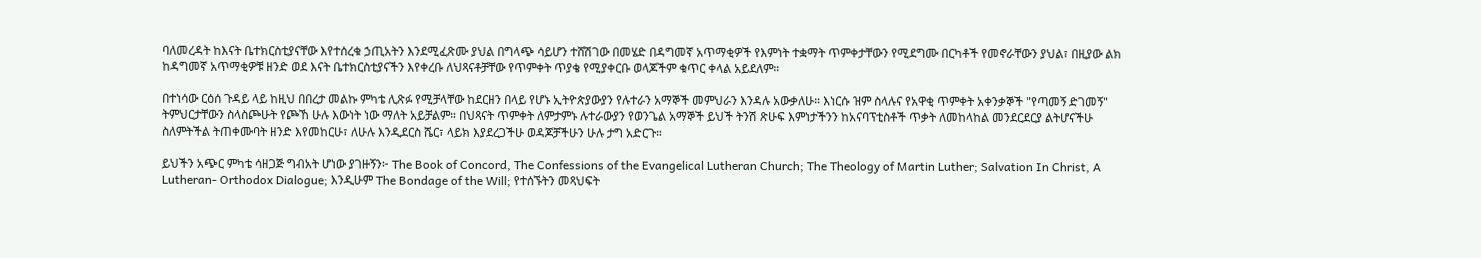ባለመረዳት ከእናት ቤተክርስቲያናቸው እየተሰረቁ ኃጢአትን እንደሚፈጽሙ ያህል በግላጭ ሳይሆን ተሸሽገው በመሄድ በዳግመኛ አጥማቂዎች የእምነት ተቋማት ጥምቀታቸውን የሚደግሙ በርካቶች የመኖራቸውን ያህል፣ በዚያው ልክ ከዳግመኛ አጥማቂዎቹ ዘንድ ወደ እናት ቤተክርስቲያናችን እየቀረቡ ለህጻናቶቻቸው የጥምቀት ጥያቄ የሚያቀርቡ ወላጆችም ቁጥር ቀላል አይደለም።

በተነሳው ርዕሰ ጉዳይ ላይ ከዚህ በበረታ መልኩ ምካቴ ሊጽፉ የሚቻላቸው ከደርዘን በላይ የሆኑ ኢትዮጵያውያን የሉተራን አማኞች መምህራን እንዳሉ አውቃለሁ። እነርሱ ዝም ስላሉና የአዋቂ ጥምቀት አቀንቃኞች "የጣመኝ ድገመኝ" ትምህርታቸውን ስላስጮሁት የጮኸ ሁሉ እውነት ነው ማለት አይቻልም። በህጻናት ጥምቀት ለምታምኑ ሉተራውያን የወንጌል አማኞች ይህች ትንሽ ጽሁፍ እምነታችንን ከአናባፕቲስቶች ጥቃት ለመከላከል መንደርደርያ ልትሆናችሁ ስለምትችል ትጠቀሙባት ዘንድ እየመከርሁ፣ ለሁሉ እንዲደርስ ሼር፣ ላይክ እያደረጋችሁ ወዳጆቻችሁን ሁሉ ታግ አድርጉ።

ይህችን አጭር ምካቴ ሳዘጋጅ ግብአት ሆነው ያገዙኝን፦ The Book of Concord, The Confessions of the Evangelical Lutheran Church; The Theology of Martin Luther; Salvation In Christ, A Lutheran- Orthodox Dialogue; እንዲሁም The Bondage of the Will; የተሰኙትን መጻህፍት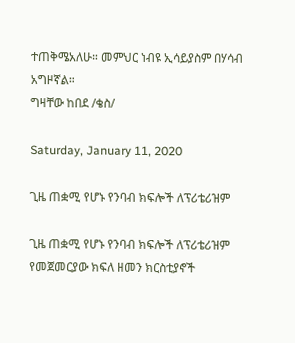ተጠቅሜአለሁ። መምህር ነብዩ ኢሳይያስም በሃሳብ አግዞኛል።
ግዛቸው ከበደ /ቄስ/

Saturday, January 11, 2020

ጊዜ ጠቋሚ የሆኑ የንባብ ክፍሎች ለፕሪቴሪዝም

ጊዜ ጠቋሚ የሆኑ የንባብ ክፍሎች ለፕሪቴሪዝም
የመጀመርያው ክፍለ ዘመን ክርስቲያኖች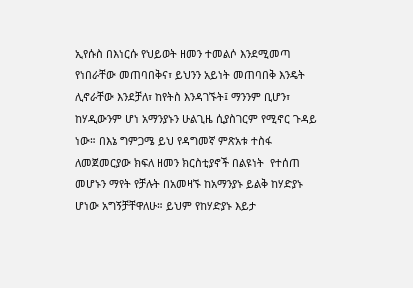ኢየሱስ በእነርሱ የህይወት ዘመን ተመልሶ እንደሚመጣ የነበራቸው መጠባበቅና፣ ይህንን አይነት መጠባበቅ እንዴት ሊኖራቸው እንደቻለ፣ ከየትስ እንዳገኙት፤ ማንንም ቢሆን፣ ከሃዲውንም ሆነ አማንያኑን ሁልጊዜ ሲያስገርም የሚኖር ጉዳይ ነው። በእኔ ግምጋሜ ይህ የዳግመኛ ምጽአቱ ተስፋ  ለመጀመርያው ክፍለ ዘመን ክርስቲያኖች በልዩነት  የተሰጠ መሆኑን ማየት የቻሉት በአመዛኙ ከአማንያኑ ይልቅ ከሃድያኑ ሆነው አግኝቻቸዋለሁ። ይህም የከሃድያኑ እይታ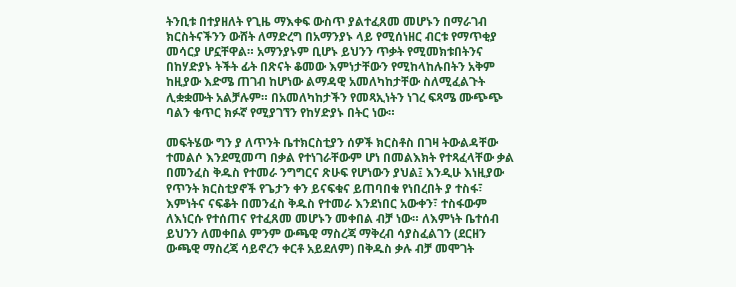ትንቢቱ በተያዘለት የጊዜ ማእቀፍ ውስጥ ያልተፈጸመ መሆኑን በማራገብ ክርስትናችንን ውሸት ለማድረግ በአማንያኑ ላይ የሚሰነዘር ብርቱ የማጥቂያ መሳርያ ሆኗቸዋል። አማንያኑም ቢሆኑ ይህንን ጥቃት የሚመክቱበትንና በከሃድያኑ ትችት ፊት በጽናት ቆመው እምነታቸውን የሚከላከሉበትን አቅም ከዚያው እድሜ ጠገብ ከሆነው ልማዳዊ አመለካከታቸው ስለሚፈልጉት ሊቋቋሙት አልቻሉም። በአመለካከታችን የመጻኢነትን ነገረ ፍጻሜ ሙጭጭ ባልን ቁጥር ክፉኛ የሚያገኘን የከሃድያኑ በትር ነው።

መፍትሄው ግን ያ ለጥንት ቤተክርስቲያን ሰዎች ክርስቶስ በገዛ ትውልዳቸው ተመልሶ እንደሚመጣ በቃል የተነገራቸውም ሆነ በመልእክት የተጻፈላቸው ቃል በመንፈስ ቅዱስ የተመራ ንግግርና ጽሁፍ የሆነውን ያህል፤ እንዲሁ እነዚያው የጥንት ክርስቲያኖች የጌታን ቀን ይናፍቁና ይጠባበቁ የነበረበት ያ ተስፋ፣ እምነትና ናፍቆት በመንፈስ ቅዱስ የተመራ እንደነበር አውቀን፣ ተስፋውም ለእነርሱ የተሰጠና የተፈጸመ መሆኑን መቀበል ብቻ ነው። ለእምነት ቤተሰብ ይህንን ለመቀበል ምንም ውጫዊ ማስረጃ ማቅረብ ሳያስፈልገን (ደርዘን ውጫዊ ማስረጃ ሳይኖረን ቀርቶ አይደለም) በቅዱስ ቃሉ ብቻ መሞገት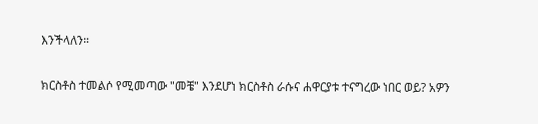እንችላለን።

ክርስቶስ ተመልሶ የሚመጣው "መቼ" እንደሆነ ክርስቶስ ራሱና ሐዋርያቱ ተናግረው ነበር ወይ? አዎን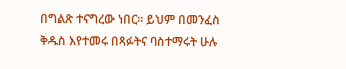በግልጽ ተናግረው ነበር። ይህም በመንፈስ ቅዱስ እየተመሩ በጻፉትና ባስተማሩት ሁሉ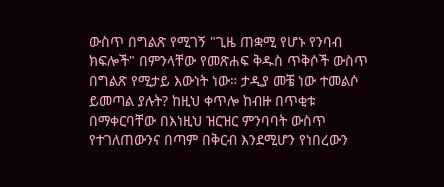ውስጥ በግልጽ የሚገኝ "ጊዜ ጠቋሚ የሆኑ የንባብ ክፍሎች" በምንላቸው የመጽሐፍ ቅዱስ ጥቅሶች ውስጥ በግልጽ የሚታይ እውነት ነው። ታዲያ መቼ ነው ተመልሶ ይመጣል ያሉት? ከዚህ ቀጥሎ ከብዙ በጥቂቱ በማቀርባቸው በእነዚህ ዝርዝር ምንባባት ውስጥ የተገለጠውንና በጣም በቅርብ እንደሚሆን የነበረውን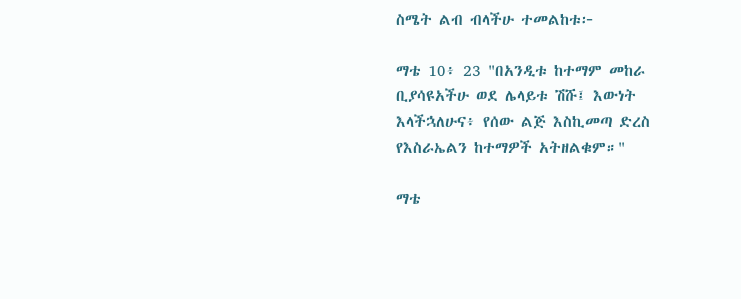ስሜት ልብ ብላችሁ ተመልከቱ፦

ማቴ 10፥ 23 "በአንዲቱ ከተማም መከራ ቢያሳዩአችሁ ወደ ሌላይቱ ሽሹ፤ እውነት እላችኋለሁና፥ የሰው ልጅ እስኪመጣ ድረስ የእስራኤልን ከተማዎች አትዘልቁም።"

ማቴ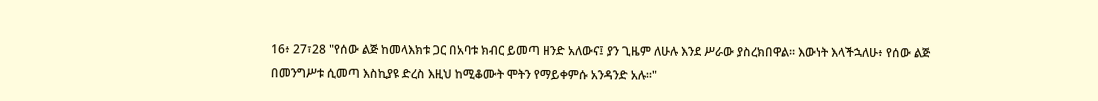16፥ 27፣28 "የሰው ልጅ ከመላእክቱ ጋር በአባቱ ክብር ይመጣ ዘንድ አለውና፤ ያን ጊዜም ለሁሉ እንደ ሥራው ያስረክበዋል። እውነት እላችኋለሁ፥ የሰው ልጅ በመንግሥቱ ሲመጣ እስኪያዩ ድረስ እዚህ ከሚቆሙት ሞትን የማይቀምሱ አንዳንድ አሉ።"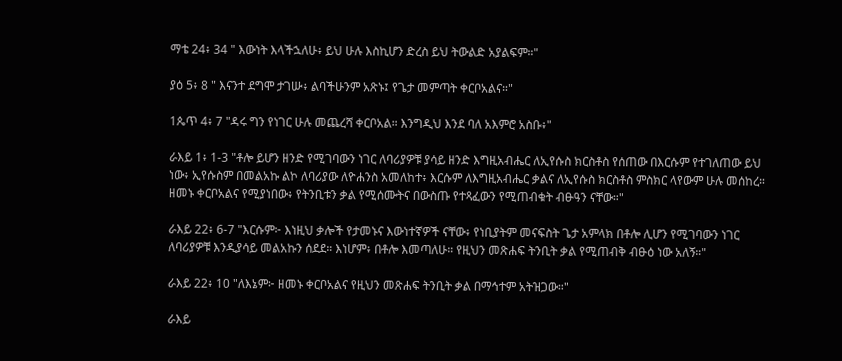ማቴ 24፥ 34 " እውነት እላችኋለሁ፥ ይህ ሁሉ እስኪሆን ድረስ ይህ ትውልድ አያልፍም።"

ያዕ 5፥ 8 " እናንተ ደግሞ ታገሡ፥ ልባችሁንም አጽኑ፤ የጌታ መምጣት ቀርቦአልና።"

1ጴጥ 4፥ 7 "ዳሩ ግን የነገር ሁሉ መጨረሻ ቀርቦአል። እንግዲህ እንደ ባለ አእምሮ አስቡ፥"

ራእይ 1፥ 1-3 "ቶሎ ይሆን ዘንድ የሚገባውን ነገር ለባሪያዎቹ ያሳይ ዘንድ እግዚአብሔር ለኢየሱስ ክርስቶስ የሰጠው በእርሱም የተገለጠው ይህ ነው፥ ኢየሱስም በመልአኩ ልኮ ለባሪያው ለዮሐንስ አመለከተ፥ እርሱም ለእግዚአብሔር ቃልና ለኢየሱስ ክርስቶስ ምስክር ላየውም ሁሉ መሰከረ። ዘመኑ ቀርቦአልና የሚያነበው፥ የትንቢቱን ቃል የሚሰሙትና በውስጡ የተጻፈውን የሚጠብቁት ብፁዓን ናቸው።"

ራእይ 22፥ 6-7 "እርሱም፦ እነዚህ ቃሎች የታመኑና እውነተኛዎች ናቸው፥ የነቢያትም መናፍስት ጌታ አምላክ በቶሎ ሊሆን የሚገባውን ነገር ለባሪያዎቹ እንዲያሳይ መልአኩን ሰደደ። እነሆም፥ በቶሎ እመጣለሁ። የዚህን መጽሐፍ ትንቢት ቃል የሚጠብቅ ብፁዕ ነው አለኝ።"

ራእይ 22፥ 10 "ለእኔም፦ ዘመኑ ቀርቦአልና የዚህን መጽሐፍ ትንቢት ቃል በማኅተም አትዝጋው።"

ራእይ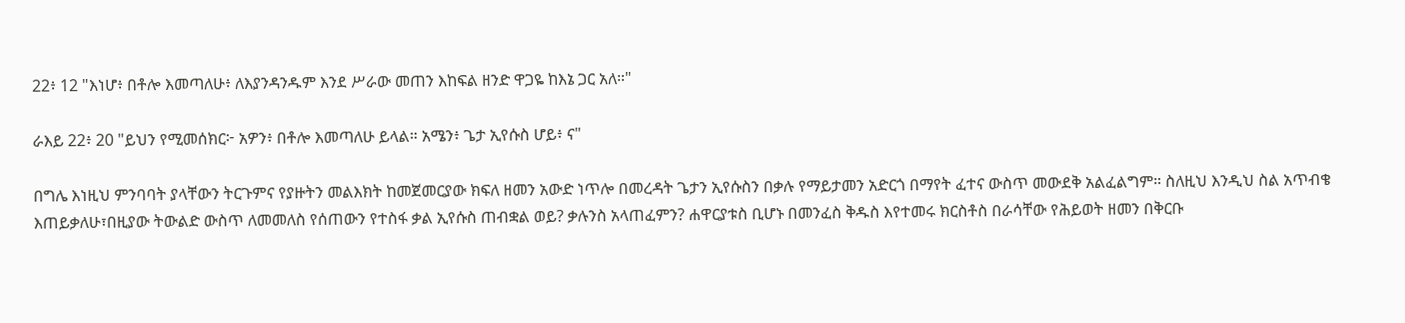22፥ 12 "እነሆ፥ በቶሎ እመጣለሁ፥ ለእያንዳንዱም እንደ ሥራው መጠን እከፍል ዘንድ ዋጋዬ ከእኔ ጋር አለ።"

ራእይ 22፥ 20 "ይህን የሚመሰክር፦ አዎን፥ በቶሎ እመጣለሁ ይላል። አሜን፥ ጌታ ኢየሱስ ሆይ፥ ና"

በግሌ እነዚህ ምንባባት ያላቸውን ትርጉምና የያዙትን መልእክት ከመጀመርያው ክፍለ ዘመን አውድ ነጥሎ በመረዳት ጌታን ኢየሱስን በቃሉ የማይታመን አድርጎ በማየት ፈተና ውስጥ መውደቅ አልፈልግም። ስለዚህ እንዲህ ስል አጥብቄ እጠይቃለሁ፣በዚያው ትውልድ ውስጥ ለመመለስ የሰጠውን የተስፋ ቃል ኢየሱስ ጠብቋል ወይ? ቃሉንስ አላጠፈምን? ሐዋርያቱስ ቢሆኑ በመንፈስ ቅዱስ እየተመሩ ክርስቶስ በራሳቸው የሕይወት ዘመን በቅርቡ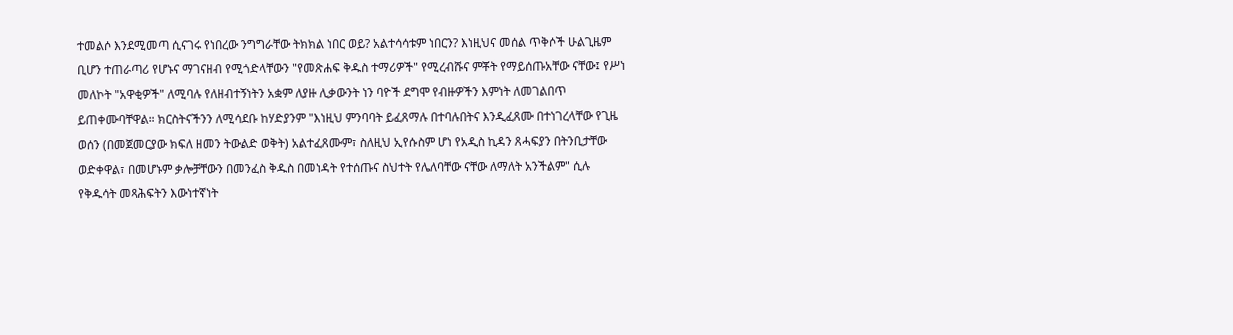ተመልሶ እንደሚመጣ ሲናገሩ የነበረው ንግግራቸው ትክክል ነበር ወይ? አልተሳሳቱም ነበርን? እነዚህና መሰል ጥቅሶች ሁልጊዜም ቢሆን ተጠራጣሪ የሆኑና ማገናዘብ የሚጎድላቸውን "የመጽሐፍ ቅዱስ ተማሪዎች" የሚረብሹና ምቾት የማይሰጡአቸው ናቸው፤ የሥነ መለኮት "አዋቂዎች" ለሚባሉ የለዘብተኝነትን አቋም ለያዙ ሊቃውንት ነን ባዮች ደግሞ የብዙዎችን እምነት ለመገልበጥ ይጠቀሙባቸዋል። ክርስትናችንን ለሚሳደቡ ከሃድያንም "እነዚህ ምንባባት ይፈጸማሉ በተባሉበትና እንዲፈጸሙ በተነገረላቸው የጊዜ ወሰን (በመጀመርያው ክፍለ ዘመን ትውልድ ወቅት) አልተፈጸሙም፣ ስለዚህ ኢየሱስም ሆነ የአዲስ ኪዳን ጸሓፍያን በትንቢታቸው ወድቀዋል፣ በመሆኑም ቃሎቻቸውን በመንፈስ ቅዱስ በመነዳት የተሰጡና ስህተት የሌለባቸው ናቸው ለማለት አንችልም" ሲሉ የቅዱሳት መጻሕፍትን እውነተኛነት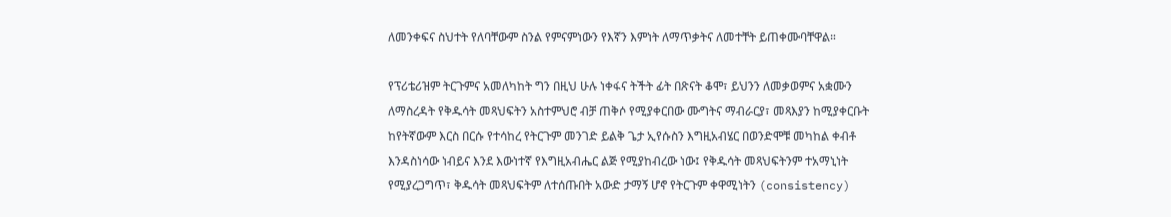ለመንቀፍና ስህተት የለባቸውም ስንል የምናምነውን የእኛን እምነት ለማጥቃትና ለመተቸት ይጠቀሙባቸዋል።

የፕሪቴሪዝም ትርጉምና አመለካከት ግን በዚህ ሁሉ ነቀፋና ትችት ፊት በጽናት ቆሞ፣ ይህንን ለመቃወምና አቋሙን ለማስረዳት የቅዱሳት መጻህፍትን አስተምህሮ ብቻ ጠቅሶ የሚያቀርበው ሙግትና ማብራርያ፣ መጻእያን ከሚያቀርቡት ከየትኛውም እርስ በርሱ የተሳከረ የትርጉም መንገድ ይልቅ ጌታ ኢየሱስን እግዚአብሄር በወንድሞቹ መካከል ቀብቶ እንዳስነሳው ነብይና እንደ እውነተኛ የእግዚአብሔር ልጅ የሚያከብረው ነው፤ የቅዱሳት መጻህፍትንም ተአማኒነት የሚያረጋግጥ፣ ቅዱሳት መጻህፍትም ለተሰጡበት አውድ ታማኝ ሆኖ የትርጉም ቀዋሚነትን (consistency)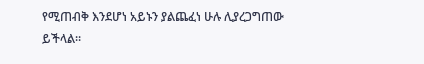የሚጠብቅ እንደሆነ አይኑን ያልጨፈነ ሁሉ ሊያረጋግጠው ይችላል።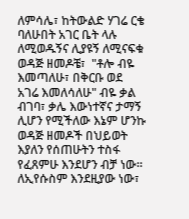ለምሳሌ፣ ከትውልድ ሃገሬ ርቄ ባለሁበት አገር ቤት ላሉ ለሚወዱኝና ሊያዩኝ ለሚናፍቁ ወዳጅ ዘመዶቼ፣  "ቶሎ ብዬ እመጣለሁ፣ በቅርቡ ወደ አገሬ እመለሳለሁ" ብዬ ቃል ብገባ፣ ቃሌ እውነተኛና ታማኝ ሊሆን የሚችለው እኔም ሆንኩ ወዳጅ ዘመዶች በህይወት እያለን የሰጠሁትን ተስፋ የፈጸምሁ እንደሆን ብቻ ነው። ለኢየሱስም እንደዚያው ነው፣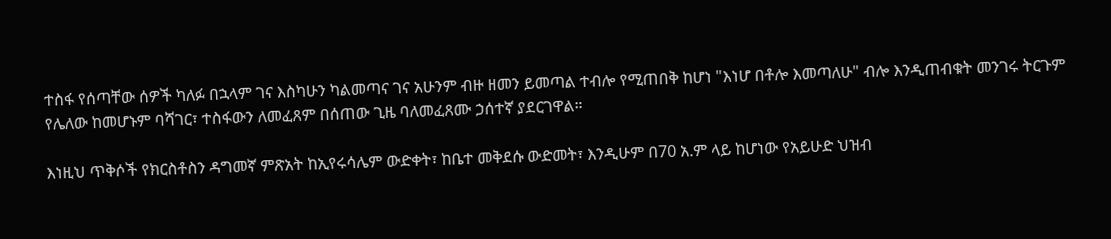ተስፋ የሰጣቸው ሰዎች ካለፉ በኋላም ገና እስካሁን ካልመጣና ገና አሁንም ብዙ ዘመን ይመጣል ተብሎ የሚጠበቅ ከሆነ "እነሆ በቶሎ እመጣለሁ" ብሎ እንዲጠብቁት መንገሩ ትርጉም የሌለው ከመሆኑም ባሻገር፣ ተስፋውን ለመፈጸም በሰጠው ጊዜ ባለመፈጸሙ ኃሰተኛ ያደርገዋል።

እነዚህ ጥቅሶች የክርስቶስን ዳግመኛ ምጽአት ከኢየሩሳሌም ውድቀት፣ ከቤተ መቅደሱ ውድመት፣ እንዲሁም በ70 አ.ም ላይ ከሆነው የአይሁድ ህዝብ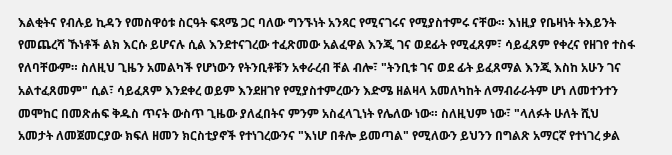እልቂትና የብሉይ ኪዳን የመስዋዕቱ ስርዓት ፍጻሜ ጋር ባለው ግንኙነት አንጻር የሚናገሩና የሚያስተምሩ ናቸው። እነዚያ የቤዛነት ትእይንት የመጨረሻ ኹነቶች ልክ እርሱ ይሆናሉ ሲል እንደተናገረው ተፈጽመው አልፈዋል እንጂ ገና ወደፊት የሚፈጸም፣ ሳይፈጸም የቀረና የዘገየ ተስፋ የለባቸውም። ስለዚህ ጊዜን አመልካች የሆነውን የትንቢቶቹን አቀራረብ ቸል ብሎ፣ "ትንቢቱ ገና ወደ ፊት ይፈጸማል እንጂ እስከ አሁን ገና አልተፈጸመም" ሲል፣ ሳይፈጸም እንደቀረ ወይም እንደዘገየ የሚያስተምረውን እድሜ ዘልዛላ አመለካከት ለማብራራትም ሆነ ለመተንተን መሞከር በመጽሐፍ ቅዱስ ጥናት ውስጥ ጊዜው ያለፈበትና ምንም አስፈላጊነት የሌለው ነው። ስለዚህም ነው፣ "ላለፉት ሁለት ሺህ አመታት ለመጀመርያው ክፍለ ዘመን ክርስቲያኖች የተነገረውንና "እነሆ በቶሎ ይመጣል" የሚለውን ይህንን በግልጽ አማርኛ የተነገረ ቃል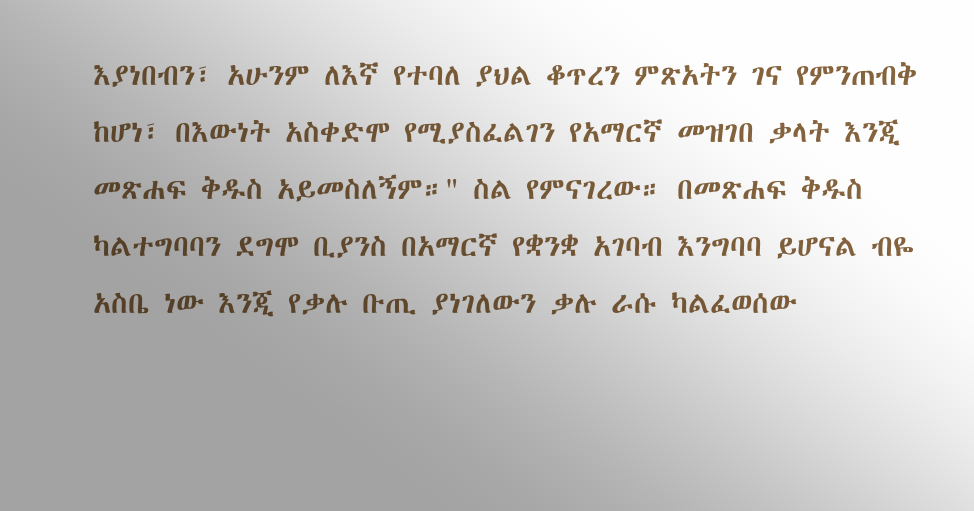እያነበብን፣ አሁንም ለእኛ የተባለ ያህል ቆጥረን ምጽአትን ገና የምንጠብቅ ከሆነ፣ በእውነት አስቀድሞ የሚያስፈልገን የአማርኛ መዝገበ ቃላት እንጂ መጽሐፍ ቅዱስ አይመስለኝም።" ስል የምናገረው። በመጽሐፍ ቅዱስ ካልተግባባን ደግሞ ቢያንስ በአማርኛ የቋንቋ አገባብ እንግባባ ይሆናል ብዬ አስቤ ነው እንጂ የቃሉ ቡጢ ያነገለውን ቃሉ ራሱ ካልፈወሰው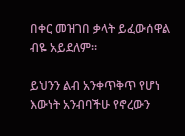በቀር መዝገበ ቃላት ይፈውሰዋል ብዬ አይደለም።

ይህንን ልብ አንቀጥቅጥ የሆነ እውነት አንብባችሁ የኖረውን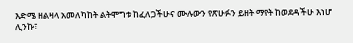እድሜ ዘልዛላ አመለካከት ልትሞግቱ ከፈለጋችሁና ሙሉውን የጽሁፉን ይዘት ማየት ከወደዳችሁ እነሆ ሊንኩ፣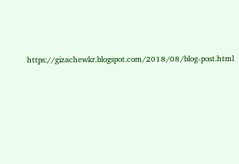https://gizachewkr.blogspot.com/2018/08/blog-post.html